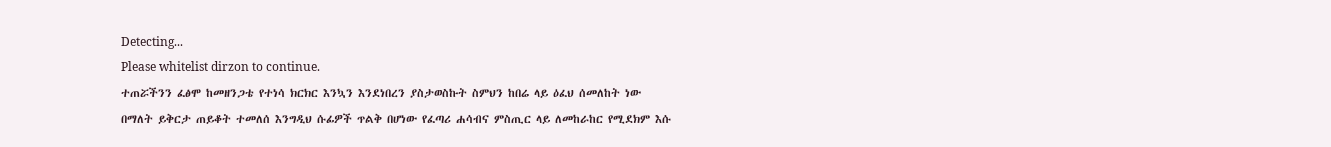Detecting...
Please whitelist dirzon to continue.
ተጠሯችንን ፈፅሞ ከመዘንጋቴ የተነሳ ክርክር እንኳን እንደነበረን ያስታወስኩት ስምህን ከበሬ ላይ ዕፈህ ሰመለከት ነው በማለት ይቅርታ ጠይቆት ተመለሰ እንግዲህ ሱፊዎች ጥልቅ በሆነው የፈጣሪ ሐሳብና ምስጢር ላይ ለመከራከር የሚደክም እሱ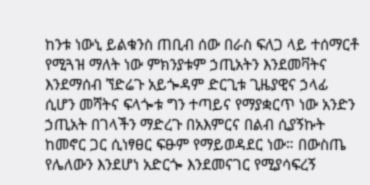ከንቱ ነውኒ ይልቁንስ ጠቢብ ሰው በራስ ፍለጋ ላይ ተሰማርቶ የሚጓዝ ማለት ነው ምክንያቱም ኃጢአትን እንደመቫትና እንደማሰብ ኘድሬጉ አይጐዳም ድርጊቱ ጊዜያዊና ኃላፊ ሲሆን መሻትና ፍላጐቱ ግን ተጣይና የማያቋርጥ ነው አንድን ኃጢአት በገላችን ማድረጉ በአእምርና በልብ ሲያኝኩት ከመኖር ጋር ሲነፃፀር ፍፁም የማይወዳደር ነው። በውስጤ የሌለውን እንደሆነ አድርጐ እንደመናገር የሚያሳፍረኝ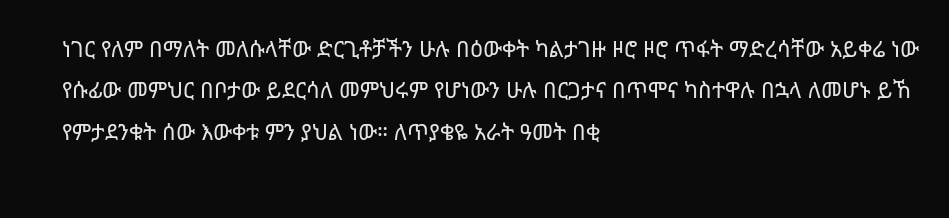ነገር የለም በማለት መለሱላቸው ድርጊቶቻችን ሁሉ በዕውቀት ካልታገዙ ዞሮ ዞሮ ጥፋት ማድረሳቸው አይቀሬ ነው የሱፊው መምህር በቦታው ይደርሳለ መምህሩም የሆነውን ሁሉ በርጋታና በጥሞና ካስተዋሉ በኋላ ለመሆኑ ይኸ የምታደንቁት ሰው እውቀቱ ምን ያህል ነው። ለጥያቄዬ አራት ዓመት በቂ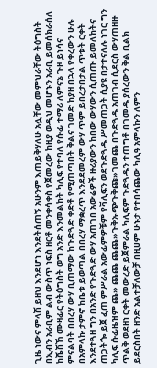ጊዜ ነውና ምላሽ ይዘህ እንደሆነ እንደትሰጠኝ አሁንም እጠይቅሃለሁ አሏቸው መምህራቸው ትዕግስት በኢብን አራቢም ልብ ውስጥ ነፍስ ዘርቶ መንቀሳቀስ የጀመረው ከዚያ ወዲህ መሆኑን አራቢ ይመሰክራሰለ ከሼሽኸ ሙዛፊር የትዕግስት ወግ አንድ እንመልከት ካሊፍ የተባለ የሱፊ ተማሪ ለምናኔ ጉዞ ይነሳና ምናልባት በበረሃ ውሃ ቢጠማው ከጉድጓድ ቀድቶ የሚጠጣበት ቅልና ገመድ ከያዘ በኋላ የቀረውን ሁሉ በአምላኩ ታምኖ ከቤቱ ይወጣል በበረሃ ማቋረጥ እንደደመረም ውሃ ጥም ይበረታበታል ጥቱት ርቀት እንደተጓዘ ግን በአንድ የጉድጓድ ውሃ አጠገበ አውሬዎች ዙሪያውን ከበው ውሃውን ሲጠጡ ይመለከትና ጠጋትጐ ይጀ ፈጠ ምሥራል አውፊምዎቹም የቫሊፍን ወደጉድጓዱ ሥመጠጋት ሲያዩ በታተናለሉ ነገር ግን ካሊፍ ሱፊዜዝም ጨ» ጨጨ ጨጨ»ጉቅኡጭጉቅጩ»ገመጨ በጉድጓዱ አጠገብ ሲደርስ ውሃጠዘዙ ጥልቅ ወደዘነ ርቀት መውረድ ይጀምራል ካሊፍም ጉድጓዱን ተጠግቶ በገመዱ ያሰረውን ቅል ቢልክ ይደርስበት ዘንድ አልተቻለውቻ በዚሀም ሁኑታ የተበሳጨው ካሊዓ አምላኩን ለምን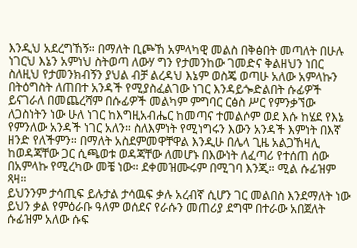እንዲህ አደረግኸኝ። በማለት ቢጮኸ አምላካዊ መልስ በቅፅበት መጣለት በሁሉ ነገርህ እኔን አምነህ ስትወጣ ለውሃ ግን የታመንከው ገመድና ቅልዘህን ነበር ስለዚህ የታመንክብኝን ያህል ብቻ ልረዳህ እኔም ወስጄ ወጣሁ አለው አምላኩን በትዕግስት ለጠበተ አንዳች የሚያስፈልገው ነገር እንዳይጐድልበት ሱፊዎች ይናገራለ በመጨረሻም በሱፊዎች መልካም ምግባር ርፅስ ሥር የምንቃኘው ለጋስነትን ነው ሁለ ነገር ከእግዚአብሔር ከመጣና ተመልሶም ወደ እሱ ከሄደ የእኔ የምንለው አንዳች ነገር አለን። ስለእምነት የሚነግሩን እውን አንዳች እምነት በእኛ ዘንድ የለችምን። በማለት አስደምመዋቸዋል እንዲሁ በሌላ ጊዜ አልጋኸዛሊ ከወዳጃቸው ጋር ሲጫወቱ ወዳጃቸው ለመሆኑ በእውነት ለፈጣሪ የተሰጠ ሰው በአምላኩ የሚረካው መቼ ነው። ደቀመዝሙሩም በሚገባ እንጂ። ሚል ሱፊዝም ጻዛ።
ይህንንም ታሳጢፍ ይሉታል ታሳዉፍ ቃሉ አረብኛ ሲሆን ገር መልበስ እንደማለት ነው ይህን ቃል የምዕራቡ ዓለም ወሰደና የራሱን መጠሪያ ደግሞ በተራው አበጀለት ሱፊዝም አለው ሱፍ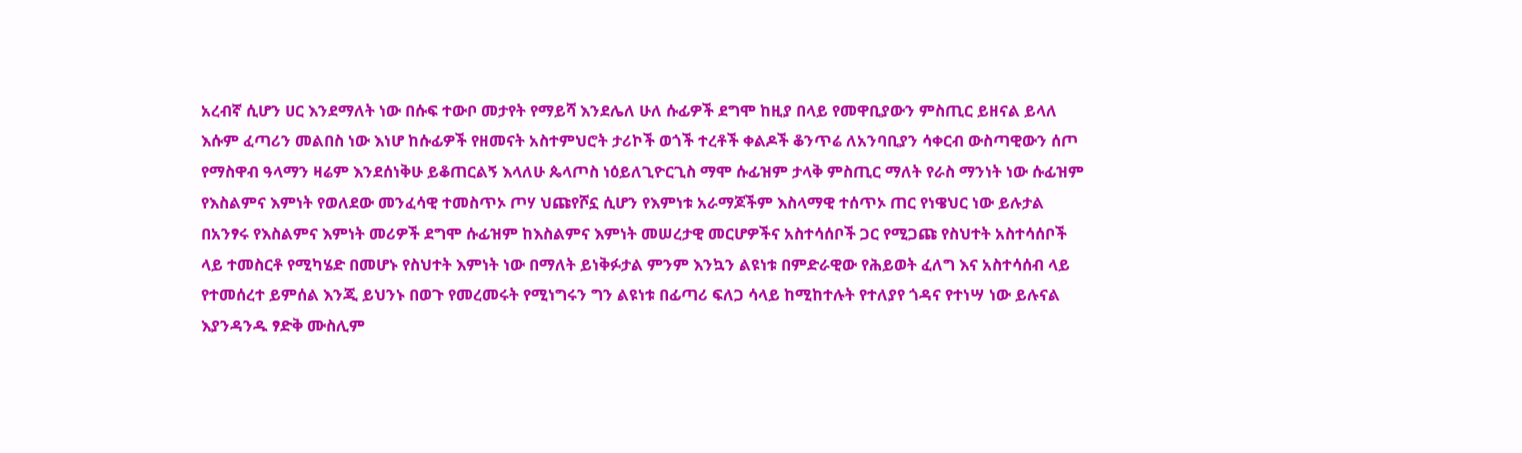አረብኛ ሲሆን ሀር እንደማለት ነው በሱፍ ተውቦ መታየት የማይሻ እንደሌለ ሁለ ሱፊዎች ደግሞ ከዚያ በላይ የመዋቢያውን ምስጢር ይዘናል ይላለ እሱም ፈጣሪን መልበስ ነው እነሆ ከሱፊዎች የዘመናት አስተምህሮት ታሪኮች ወጎች ተረቶች ቀልዶች ቆንጥሬ ለአንባቢያን ሳቀርብ ውስጣዊውን ሰጦ የማስዋብ ዓላማን ዛሬም እንደሰነቅሁ ይቆጠርልኝ እላለሁ ጴላጦስ ነዕይለጊዮርጊስ ማሞ ሱፊዝም ታላቅ ምስጢር ማለት የራስ ማንነት ነው ሱፊዝም የእስልምና እምነት የወለደው መንፈሳዊ ተመስጥኦ ጦሃ ህጩየሾኗ ሲሆን የእምነቱ አራማጆችም እስላማዊ ተሰጥኦ ጠር የነዌህር ነው ይሉታል በአንፃሩ የእስልምና እምነት መሪዎች ደግሞ ሱፊዝም ከእስልምና እምነት መሠረታዊ መርሆዎችና አስተሳሰቦች ጋር የሚጋጩ የስህተት አስተሳሰቦች ላይ ተመስርቶ የሚካሄድ በመሆኑ የስህተት እምነት ነው በማለት ይነቅፉታል ምንም እንኳን ልዩነቱ በምድራዊው የሕይወት ፈለግ እና አስተሳሰብ ላይ የተመሰረተ ይምሰል እንጂ ይህንኑ በወጉ የመረመሩት የሚነግሩን ግን ልዩነቱ በፊጣሪ ፍለጋ ሳላይ ከሚከተሉት የተለያየ ጎዳና የተነሣ ነው ይሉናል እያንዳንዱ ፃድቅ ሙስሊም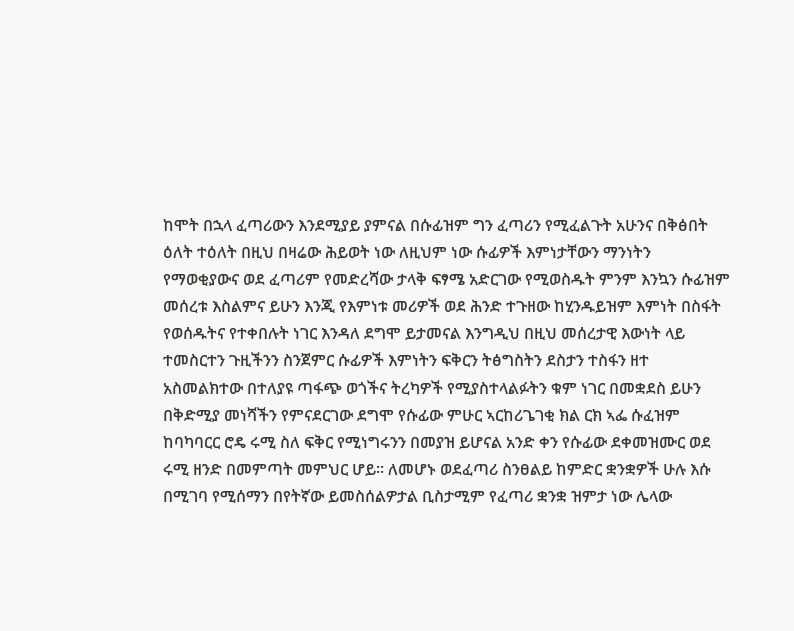ከሞት በኋላ ፈጣሪውን እንደሚያይ ያምናል በሱፊዝም ግን ፈጣሪን የሚፈልጉት አሁንና በቅፅበት ዕለት ተዕለት በዚህ በዛሬው ሕይወት ነው ለዚህም ነው ሱፊዎች እምነታቸውን ማንነትን የማወቂያውና ወደ ፈጣሪም የመድረሻው ታላቅ ፍፃሜ አድርገው የሚወስዱት ምንም እንኳን ሱፊዝም መሰረቱ እስልምና ይሁን እንጂ የእምነቱ መሪዎች ወደ ሕንድ ተጉዘው ከሂንዱይዝም እምነት በስፋት የወሰዱትና የተቀበሉት ነገር እንዳለ ደግሞ ይታመናል እንግዲህ በዚህ መሰረታዊ እውነት ላይ ተመስርተን ጉዚችንን ስንጀምር ሱፊዎች እምነትን ፍቅርን ትፅግስትን ደስታን ተስፋን ዘተ አስመልክተው በተለያዩ ጣፋጭ ወጎችና ትረካዎች የሚያስተላልፉትን ቁም ነገር በመቋደስ ይሁን በቅድሚያ መነሻችን የምናደርገው ደግሞ የሱፊው ምሁር ኣርከሪጌገቂ ክል ርክ ኣፌ ሱፈዝም ከባካባርር ሮዴ ሩሚ ስለ ፍቅር የሚነግሩንን በመያዝ ይሆናል አንድ ቀን የሱፊው ደቀመዝሙር ወደ ሩሚ ዘንድ በመምጣት መምህር ሆይ። ለመሆኑ ወደፈጣሪ ስንፀልይ ከምድር ቋንቋዎች ሁሉ እሱ በሚገባ የሚሰማን በየትኛው ይመስሰልዎታል ቢስታሚም የፈጣሪ ቋንቋ ዝምታ ነው ሌላው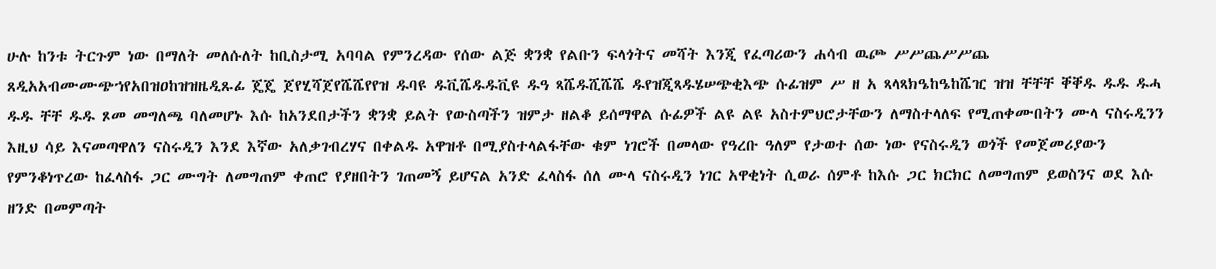ሁሉ ከንቱ ትርጉም ነው በማለት መለሱለት ከቢስታሚ አባባል የምንረዳው የሰው ልጅ ቋንቋ የልቡን ፍላጎትና መሻት እንጂ የፈጣሪውን ሐሳብ ዉጮ ሥሥጨሥሥጨ ጸዲአአብሙሙጭኀየአበዝዐከዝዝዜዲጹፊ ጄጄ ጀየሂሻጀየሼሼየየዝ ዱባዩ ዱቪሼዱዱቪዩ ዱዓ ጻሼዱሺሼሼ ዱየዝጂጻዱሄሠጭቂእጭ ሱፊዝም ሥ ዘ አ ጻላጻክዔከዔከሼዢ ዝዝ ቸቸቸ ቐቐዱ ዱዱ ዱሓ ዱዱ ቸቸ ዱዱ ጾመ መግለጫ ባለመሆኑ እሱ ከአንደበታችን ቋንቋ ይልት የውስጣችን ዝምታ ዘልቆ ይሰማዋል ሱፊዎች ልዩ ልዩ አስተምህሮታቸውን ለማስተላለፍ የሚጠቀሙበትን ሙላ ናስሩዲንን እዚህ ሳይ እናመጣዋለን ናስሩዲን እንደ እኛው አለቃገብረሃና በቀልዱ አዋዝቶ በሚያስተላልፋቸው ቁም ነገሮች በመላው የዓረቡ ዓለም የታወተ ሰው ነው የናስሩዲን ወጎች የመጀመሪያውን የምንቆነጥረው ከፈላስፋ ጋር ሙግት ለመግጠም ቀጠሮ የያዘበትን ገጠመኝ ይሆናል አንድ ፈላስፋ ሰለ ሙላ ናስሩዲን ነገር አዋቂነት ሲወራ ሰምቶ ከእሱ ጋር ክርክር ለመግጠም ይወስንና ወደ እሱ ዘንድ በመምጣት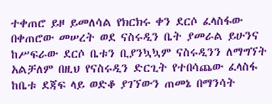ተቀጠሮ ይዞ ይመለሳል የክርክሩ ቀን ደርሶ ፈላስፋው በቀጠሮው መሠረት ወደ ናስሩዲን ቤት ያመራል ይሁንና ከሥፍራው ደርሶ ቤቱን ቢያንኳኳም ናስሩዲንን ለማግኘት አልቻለም በዚህ የናስሩዲን ድርጊት የተበሳጨው ፈላስፋ ከቤቱ ደጃፍ ላይ ወድቆ ያገኘውን ጠመኔ በማንሳት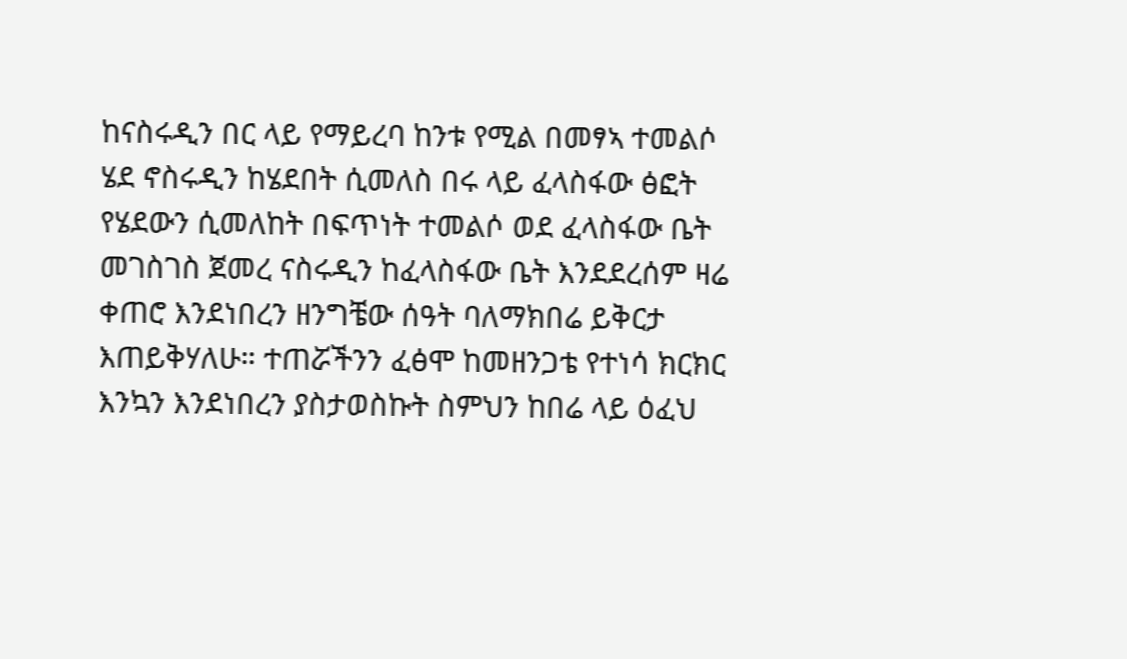ከናስሩዲን በር ላይ የማይረባ ከንቱ የሚል በመፃኣ ተመልሶ ሄደ ኖስሩዲን ከሄደበት ሲመለስ በሩ ላይ ፈላስፋው ፅፎት የሄደውን ሲመለከት በፍጥነት ተመልሶ ወደ ፈላስፋው ቤት መገስገስ ጀመረ ናስሩዲን ከፈላስፋው ቤት እንደደረሰም ዛሬ ቀጠሮ እንደነበረን ዘንግቼው ሰዓት ባለማክበሬ ይቅርታ እጠይቅሃለሁ። ተጠሯችንን ፈፅሞ ከመዘንጋቴ የተነሳ ክርክር እንኳን እንደነበረን ያስታወስኩት ስምህን ከበሬ ላይ ዕፈህ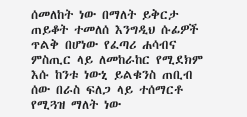ሰመለከት ነው በማለት ይቅርታ ጠይቆት ተመለሰ እንግዲህ ሱፊዎች ጥልቅ በሆነው የፈጣሪ ሐሳብና ምስጢር ላይ ለመከራከር የሚደክም እሱ ከንቱ ነውኒ ይልቁንስ ጠቢብ ሰው በራስ ፍለጋ ላይ ተሰማርቶ የሚጓዝ ማለት ነው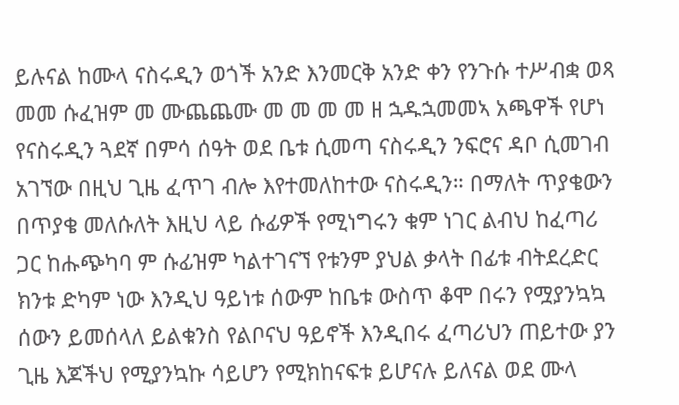ይሉናል ከሙላ ናስሩዲን ወጎች አንድ እንመርቅ አንድ ቀን የንጉሱ ተሥብቋ ወጻ መመ ሱፈዝም መ ሙጨጨሙ መ መ መ መ ዘ ኋዱኋመመኣ አጫዋች የሆነ የናስሩዲን ጓደኛ በምሳ ሰዓት ወደ ቤቱ ሲመጣ ናስሩዲን ንፍሮና ዳቦ ሲመገብ አገኘው በዚህ ጊዜ ፈጥገ ብሎ እየተመለከተው ናስሩዲን። በማለት ጥያቄውን በጥያቄ መለሱለት እዚህ ላይ ሱፊዎች የሚነግሩን ቁም ነገር ልብህ ከፈጣሪ ጋር ከሑጭካባ ም ሱፊዝም ካልተገናኘ የቱንም ያህል ቃላት በፊቱ ብትደረድር ክንቱ ድካም ነው እንዲህ ዓይነቱ ሰውም ከቤቱ ውስጥ ቆሞ በሩን የሟያንኳኳ ሰውን ይመሰላለ ይልቁንስ የልቦናህ ዓይኖች እንዲበሩ ፈጣሪህን ጠይተው ያን ጊዜ እጆችህ የሚያንኳኩ ሳይሆን የሚክከናፍቱ ይሆናሉ ይለናል ወደ ሙላ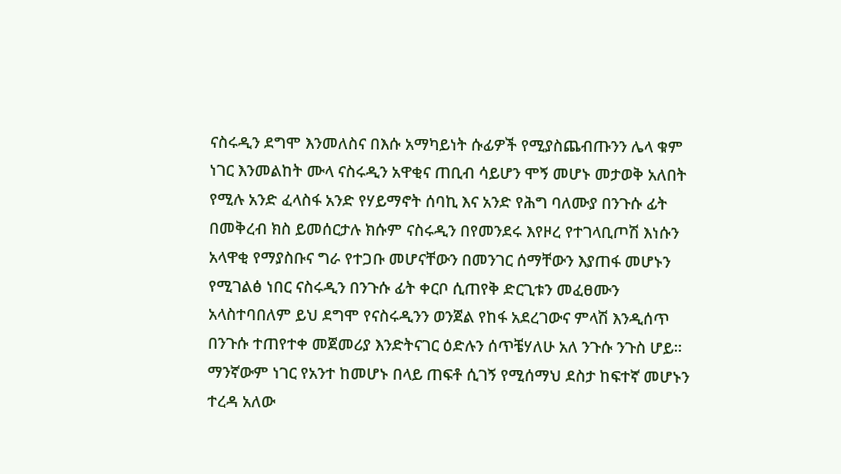ናስሩዲን ደግሞ እንመለስና በእሱ አማካይነት ሱፊዎች የሚያስጨብጡንን ሌላ ቁም ነገር እንመልከት ሙላ ናስሩዲን አዋቂና ጠቢብ ሳይሆን ሞኝ መሆኑ መታወቅ አለበት የሚሉ አንድ ፈላስፋ አንድ የሃይማኖት ሰባኪ እና አንድ የሕግ ባለሙያ በንጉሱ ፊት በመቅረብ ክስ ይመሰርታሉ ክሱም ናስሩዲን በየመንደሩ እየዞረ የተገላቢጦሽ እነሱን አላዋቂ የማያስቡና ግራ የተጋቡ መሆናቸውን በመንገር ሰማቸውን እያጠፋ መሆኑን የሚገልፅ ነበር ናስሩዲን በንጉሱ ፊት ቀርቦ ሲጠየቅ ድርጊቱን መፈፀሙን አላስተባበለም ይህ ደግሞ የናስሩዲንን ወንጀል የከፋ አደረገውና ምላሽ እንዲሰጥ በንጉሱ ተጠየተቀ መጀመሪያ እንድትናገር ዕድሉን ሰጥቼሃለሁ አለ ንጉሱ ንጉስ ሆይ። ማንኛውም ነገር የአንተ ከመሆኑ በላይ ጠፍቶ ሲገኝ የሚሰማህ ደስታ ከፍተኛ መሆኑን ተረዳ አለው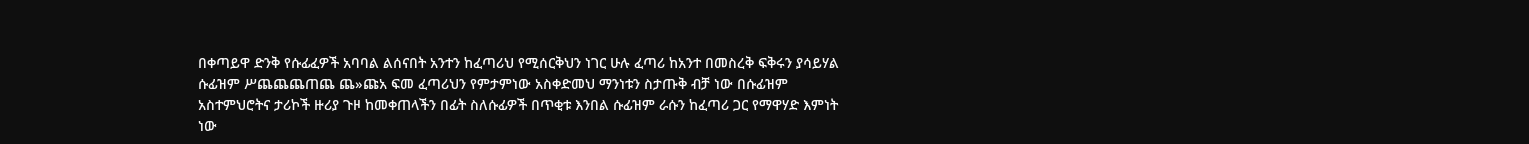በቀጣይዋ ድንቅ የሱፊፈዎች አባባል ልሰናበት አንተን ከፈጣሪህ የሚሰርቅህን ነገር ሁሉ ፈጣሪ ከአንተ በመስረቅ ፍቅሩን ያሳይሃል ሱፊዝም ሥጨጨጨጠጨ ጨ»ጩአ ፍመ ፈጣሪህን የምታምነው አስቀድመህ ማንነቱን ስታጡቅ ብቻ ነው በሱፊዝም አስተምህሮትና ታሪኮች ዙሪያ ጉዞ ከመቀጠላችን በፊት ስለሱፊዎች በጥቂቱ እንበል ሱፊዝም ራሱን ከፈጣሪ ጋር የማዋሃድ እምነት ነው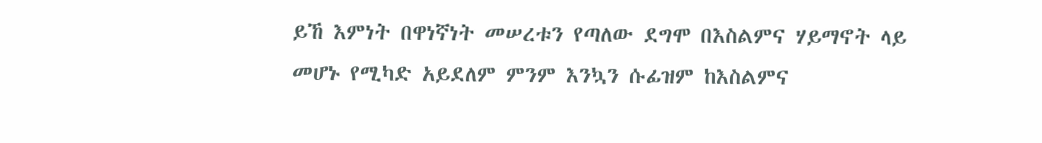ይኸ እምነት በዋነኛነት መሠረቱን የጣለው ደግሞ በእስልምና ሃይማኖት ላይ መሆኑ የሚካድ አይደለም ምንም እንኳን ሱፊዝም ከእስልምና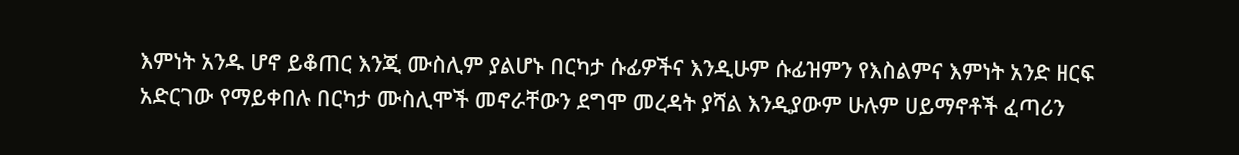እምነት አንዱ ሆኖ ይቆጠር እንጂ ሙስሊም ያልሆኑ በርካታ ሱፊዎችና እንዲሁም ሱፊዝምን የእስልምና እምነት አንድ ዘርፍ አድርገው የማይቀበሉ በርካታ ሙስሊሞች መኖራቸውን ደግሞ መረዳት ያሻል እንዲያውም ሁሉም ሀይማኖቶች ፈጣሪን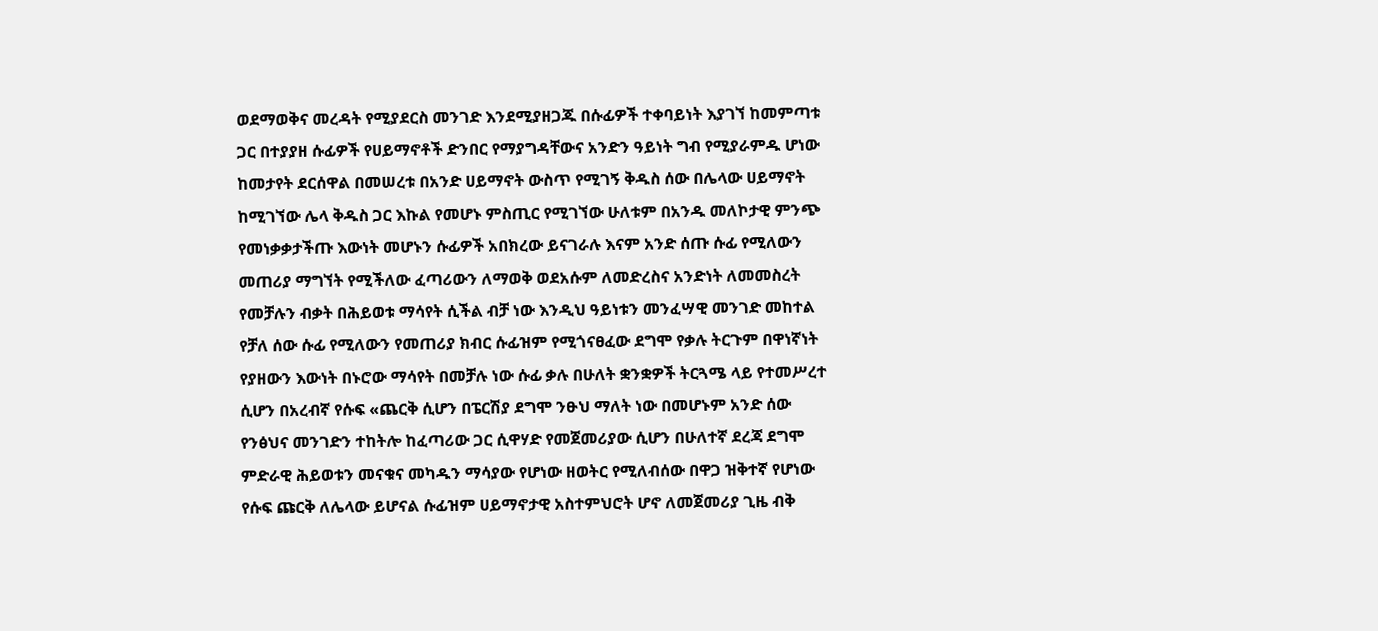ወደማወቅና መረዳት የሚያደርስ መንገድ እንደሚያዘጋጁ በሱፊዎች ተቀባይነት እያገኘ ከመምጣቱ ጋር በተያያዘ ሱፊዎች የሀይማኖቶች ድንበር የማያግዳቸውና አንድን ዓይነት ግብ የሚያራምዱ ሆነው ከመታየት ደርሰዋል በመሠረቱ በአንድ ሀይማኖት ውስጥ የሚገኝ ቅዱስ ሰው በሌላው ሀይማኖት ከሚገኘው ሌላ ቅዱስ ጋር እኩል የመሆኑ ምስጢር የሚገኘው ሁለቱም በአንዱ መለኮታዊ ምንጭ የመነቃቃታችጡ እውነት መሆኑን ሱፊዎች አበክረው ይናገራሉ እናም አንድ ሰጡ ሱፊ የሚለውን መጠሪያ ማግኘት የሚችለው ፈጣሪውን ለማወቅ ወደአሱም ለመድረስና አንድነት ለመመስረት የመቻሉን ብቃት በሕይወቱ ማሳየት ሲችል ብቻ ነው እንዲህ ዓይነቱን መንፈሣዊ መንገድ መከተል የቻለ ሰው ሱፊ የሚለውን የመጠሪያ ክብር ሱፊዝም የሚጎናፀፈው ደግሞ የቃሉ ትርጉም በዋነኛነት የያዘውን እውነት በኑሮው ማሳየት በመቻሉ ነው ሱፊ ቃሉ በሁለት ቋንቋዎች ትርጓሜ ላይ የተመሥረተ ሲሆን በአረብኛ የሱፍ «ጨርቅ ሲሆን በፔርሽያ ደግሞ ንፁህ ማለት ነው በመሆኑም አንድ ሰው የንፅህና መንገድን ተከትሎ ከፈጣሪው ጋር ሲዋሃድ የመጀመሪያው ሲሆን በሁለተኛ ደረጃ ደግሞ ምድራዊ ሕይወቱን መናቁና መካዱን ማሳያው የሆነው ዘወትር የሚለብሰው በዋጋ ዝቅተኛ የሆነው የሱፍ ጩርቅ ለሌላው ይሆናል ሱፊዝም ሀይማኖታዊ አስተምህሮት ሆኖ ለመጀመሪያ ጊዜ ብቅ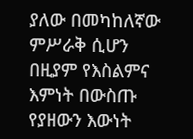ያለው በመካከለኛው ምሥራቅ ሲሆን በዚያም የእስልምና እምነት በውስጡ የያዘውን እውነት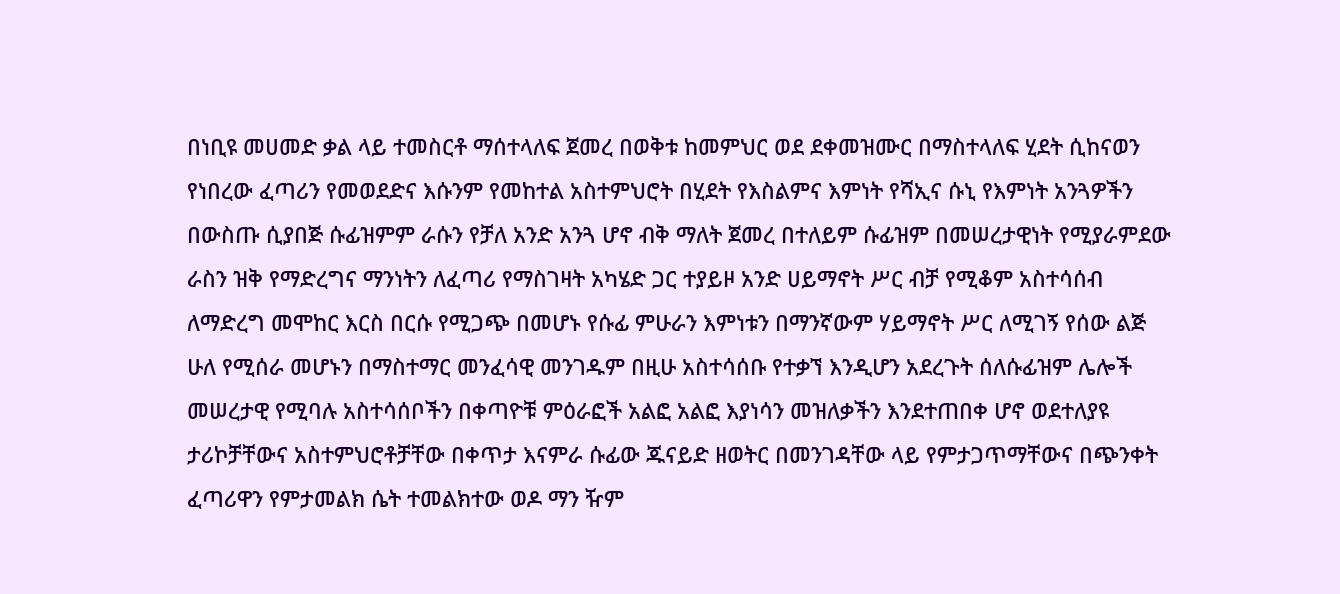በነቢዩ መሀመድ ቃል ላይ ተመስርቶ ማሰተላለፍ ጀመረ በወቅቱ ከመምህር ወደ ደቀመዝሙር በማስተላለፍ ሂደት ሲከናወን የነበረው ፈጣሪን የመወደድና እሱንም የመከተል አስተምህሮት በሂደት የእስልምና እምነት የሻኢና ሱኒ የእምነት አንጓዎችን በውስጡ ሲያበጅ ሱፊዝምም ራሱን የቻለ አንድ አንጓ ሆኖ ብቅ ማለት ጀመረ በተለይም ሱፊዝም በመሠረታዊነት የሚያራምደው ራስን ዝቅ የማድረግና ማንነትን ለፈጣሪ የማስገዛት አካሄድ ጋር ተያይዞ አንድ ሀይማኖት ሥር ብቻ የሚቆም አስተሳሰብ ለማድረግ መሞከር እርስ በርሱ የሚጋጭ በመሆኑ የሱፊ ምሁራን እምነቱን በማንኛውም ሃይማኖት ሥር ለሚገኝ የሰው ልጅ ሁለ የሚሰራ መሆኑን በማስተማር መንፈሳዊ መንገዱም በዚሁ አስተሳሰቡ የተቃኘ እንዲሆን አደረጉት ሰለሱፊዝም ሌሎች መሠረታዊ የሚባሉ አስተሳሰቦችን በቀጣዮቹ ምዕራፎች አልፎ አልፎ እያነሳን መዝለቃችን እንደተጠበቀ ሆኖ ወደተለያዩ ታሪኮቻቸውና አስተምህሮቶቻቸው በቀጥታ እናምራ ሱፊው ጁናይድ ዘወትር በመንገዳቸው ላይ የምታጋጥማቸውና በጭንቀት ፈጣሪዋን የምታመልክ ሴት ተመልክተው ወዶ ማን ዥም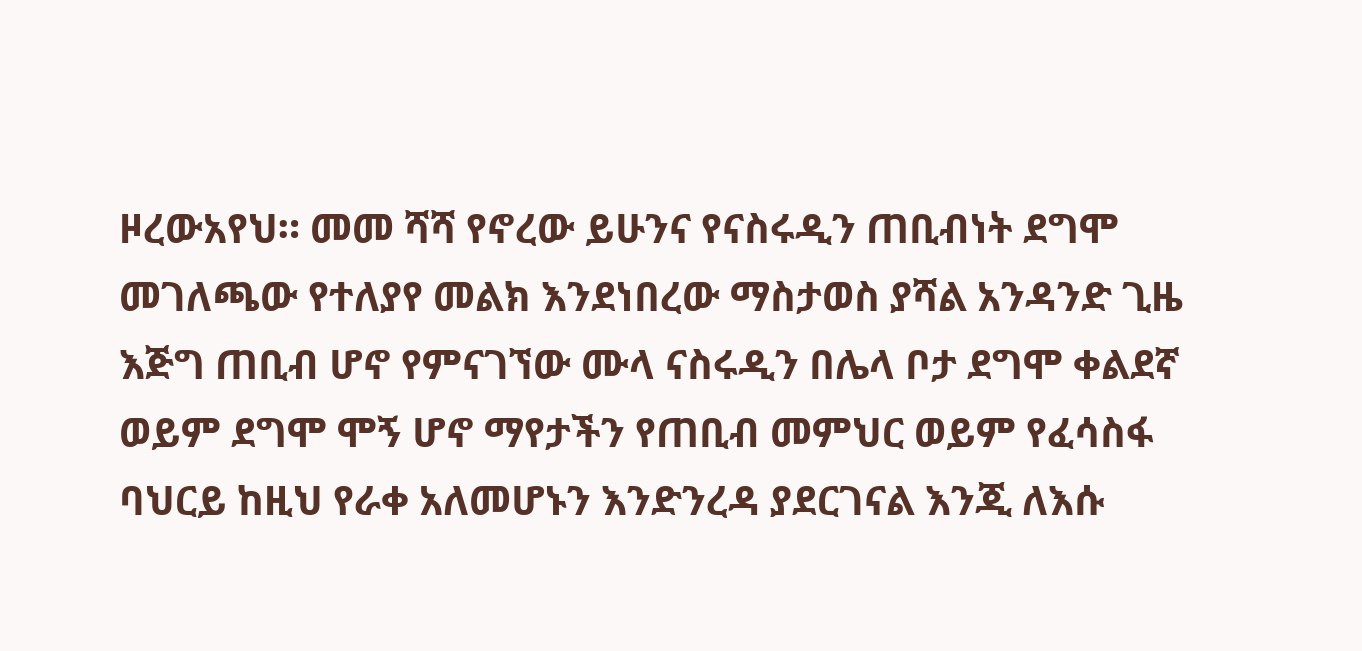ዞረውአየህ። መመ ሻሻ የኖረው ይሁንና የናስሩዲን ጠቢብነት ደግሞ መገለጫው የተለያየ መልክ እንደነበረው ማስታወስ ያሻል አንዳንድ ጊዜ እጅግ ጠቢብ ሆኖ የምናገኘው ሙላ ናስሩዲን በሌላ ቦታ ደግሞ ቀልደኛ ወይም ደግሞ ሞኝ ሆኖ ማየታችን የጠቢብ መምህር ወይም የፈሳስፋ ባህርይ ከዚህ የራቀ አለመሆኑን እንድንረዳ ያደርገናል እንጂ ለእሱ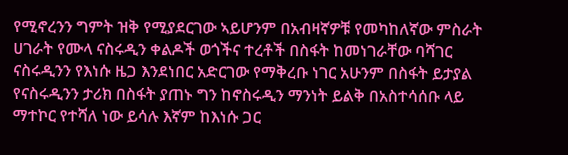የሚኖረንን ግምት ዝቅ የሚያደርገው ኣይሆንም በአብዛኛዎቹ የመካከለኛው ምስራት ሀገራት የሙላ ናስሩዲን ቀልዶች ወጎችና ተረቶች በስፋት ከመነገራቸው ባሻገር ናስሩዲንን የእነሱ ዜጋ እንደነበር አድርገው የማቅረቡ ነገር አሁንም በስፋት ይታያል የናስሩዲንን ታሪክ በስፋት ያጠኑ ግን ከኖስሩዲን ማንነት ይልቅ በአስተሳሰቡ ላይ ማተኮር የተሻለ ነው ይሳሉ እኛም ከእነሱ ጋር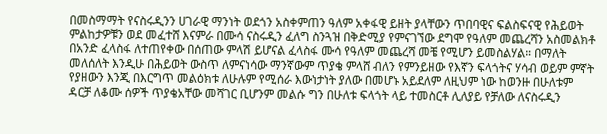በመስማማት የናስሩዲንን ሀገራዊ ማንነት ወደጎን አስቀምጠን ዓለም አቀፋዊ ይዘት ያላቸውን ጥበባዊና ፍልስፍናዊ የሕይወት ምልከታዎቹን ወደ መፈተሸ እናምራ በሙሳ ናስሩዲን ፈለግ ስንጓዝ በቅድሚያ የምናገኘው ደግሞ የዓለም መጨረሻን አስመልክቶ በአንድ ፈላስፋ ለተጠየቀው በሰጠው ምላሽ ይሆናል ፈላስፋ ሙሳ የዓለም መጨረሻ መቼ የሚሆን ይመስልሃል። በማለት መለሰለት እንዲሁ በሕይወት ውስጥ ለምናነሳው ማንኛውም ጥያቄ ምላሸ ብለን የምንይዘው የእኛን ፍላጎትና ሃሳብ ወይም ምኛት የያዘውን እንጂ በእርግጥ መልዕክቱ ለሁሉም የሚሰራ እውነታነት ያለው በመሆኑ አይደለም ለዚህም ነው ከወንዙ በሁለቱም ዳርቻ ለቆሙ ሰዎች ጥያቄአቸው መሻገር ቢሆንም መልሱ ግን በሁለቱ ፍላጎት ላይ ተመስርቶ ሊለያይ የቻለው ለናስሩዲን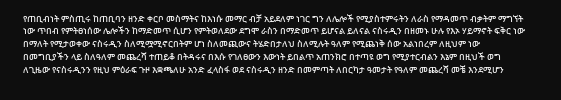የጠቢብነት ምስጢሩ ከጠቢባን ዘንድ ቀርቦ መስማትና ከእነሱ መማር ብቻ አይደለም ነገር ግን ለሌሎች የሚያስተምሩትን ለራስ የማዳመጥ ብቃትም ማግኘት ነው ጥበብ የምትፀነሰው ሌሎችን ከማድመጥ ሲሆን የምትወለደው ደግሞ ራስን በማድመጥ ይሆናል ይለናል ናስሩዲን በዘመኑ ሁሉ የእኦ ሃይማኖት ፍቅር ነው በማለት የሚታወቀው ናስሩዲን ስለሚሟሚኖርበትም ሆነ ስለመጪውና ትሄድበታለህ ስለሚሉት ዓለም የሚጨነቅ ሰው አልነበረም ለዚህም ነው በመግቢያችን ላይ ስለዓለም መጨረሻ ተጠይቆ በትዳሩና በእሱ የገለፀውን እውነት ይበልጥ አጠንክሮ በተጣዩ ወግ የሚያተርብልን እኔም በዚህች ወግ ለጊዜው የናስሩዲንን የዚህ ምዕራፍ ጉዞ እቋጫለሁ አንድ ፈላስፋ ወደ ናስሩዲን ዘንድ በመምጣት ለበርካታ ዓመታት የዓለም መጨረሻ መቼ እንደሚሆን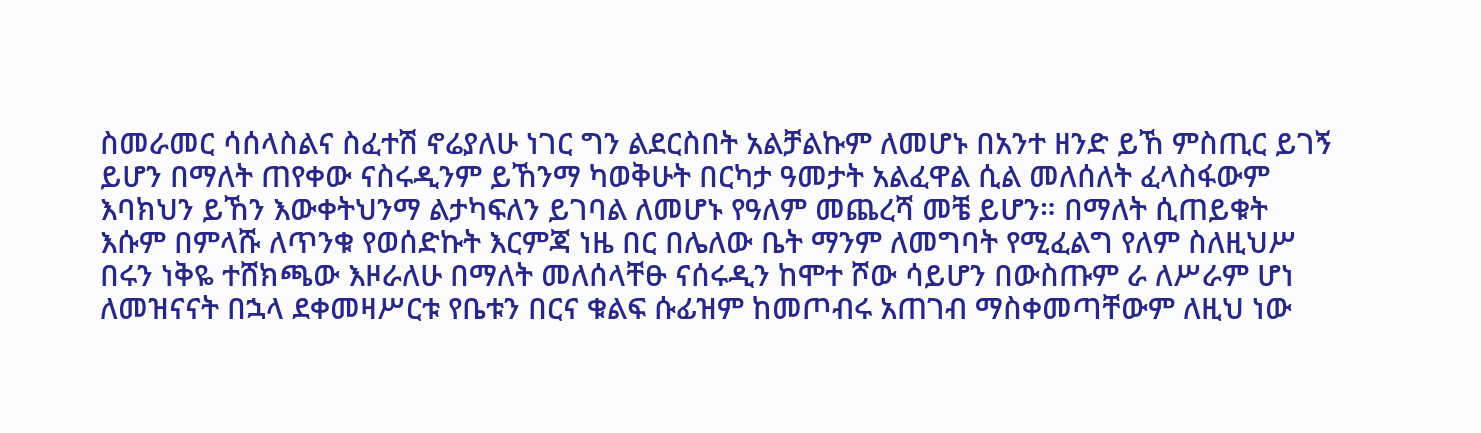ስመራመር ሳሰላስልና ስፈተሽ ኖሬያለሁ ነገር ግን ልደርስበት አልቻልኩም ለመሆኑ በአንተ ዘንድ ይኸ ምስጢር ይገኝ ይሆን በማለት ጠየቀው ናስሩዲንም ይኸንማ ካወቅሁት በርካታ ዓመታት አልፈዋል ሲል መለሰለት ፈላስፋውም እባክህን ይኸን እውቀትህንማ ልታካፍለን ይገባል ለመሆኑ የዓለም መጨረሻ መቼ ይሆን። በማለት ሲጠይቁት እሱም በምላሹ ለጥንቁ የወሰድኩት እርምጃ ነዜ በር በሌለው ቤት ማንም ለመግባት የሚፈልግ የለም ስለዚህሥ በሩን ነቅዬ ተሸክጫው እዞራለሁ በማለት መለሰላቸፁ ናሰሩዲን ከሞተ ሾው ሳይሆን በውስጡም ራ ለሥራም ሆነ ለመዝናናት በኋላ ደቀመዛሥርቱ የቤቱን በርና ቁልፍ ሱፊዝም ከመጦብሩ አጠገብ ማስቀመጣቸውም ለዚህ ነው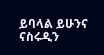ይባላል ይሁንና ናስሩዲን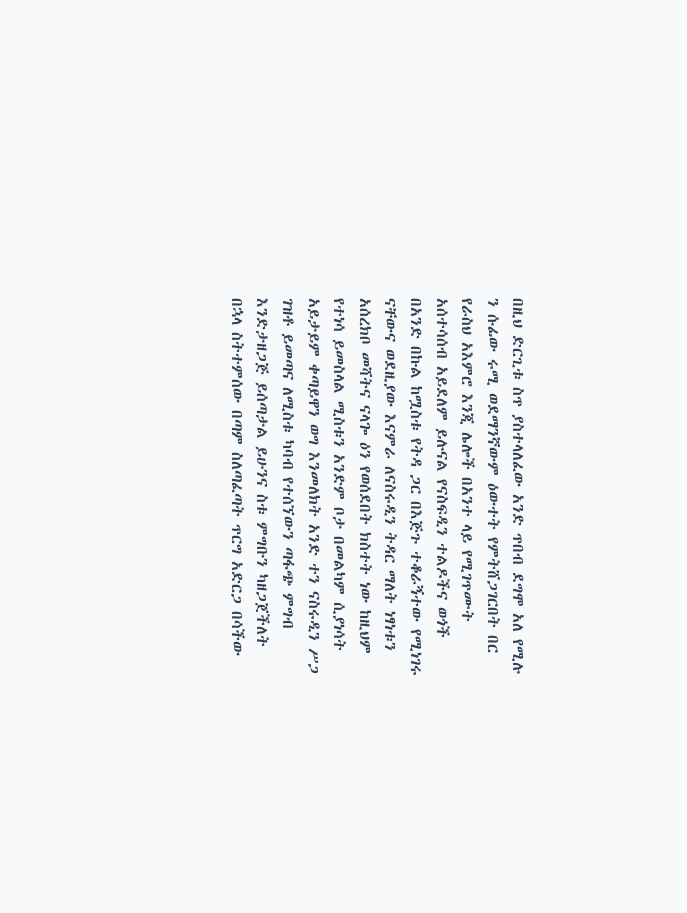በዚህ ድርጊቱ ስጥ ያስተላለፈው አንድ ጥበብ ደግሞ አለ የሚሉ ን ሱፊው ሩሚ ወደማንኛውም ዕውተት የምትሸጋገርበት በር የራስህ አእምሮ እንጂ ሌሎች በአንተ ላይ የሚገጥሙት አሰተሳሰብ አይደለም ይሉናል የናስፍዲን ተልዶችና ወጎች በአንድ በኩል ከሟስቱ የትዳ ጋር በእጅጉ ተቆራኝተው የሚነገሩ ናቸውና ወደዚያው እናምራ ለናስሩዲን ትዳር ማለት ነፃነቱን አሰረክቦ መሻትና ናላጐ ዕን የወሰደበት ክስተት ነው ከዚህም የተነሳ ይመስላል ሚስቱን አንድም ቦታ በመልካም ሲያነሳት አይታይም ቀጣይዋን ወግ እንመለክት አንድ ተን ናስሩዲን ሥጋ ገዝቶ ይመጣና ለሚስቱ ካባብ የተሰኘውን ጣፋጭ ምግብ እንድታዘጋጅ ይሰጣታል ይሁንና ስቱ ምግቡን ካዘጋጀችለት በኋላ ስትተምሰው በጣም ስለጣፈጣት ጥርግ አድርጋ በሳችው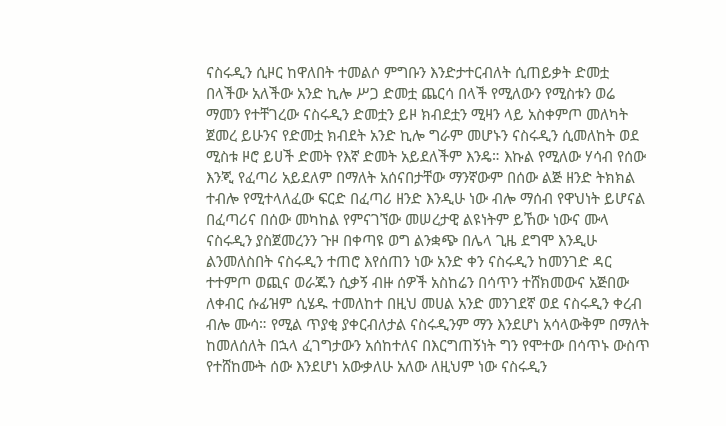ናስሩዲን ሲዞር ከዋለበት ተመልሶ ምግቡን እንድታተርብለት ሲጠይቃት ድመቷ በላችው አለችው አንድ ኪሎ ሥጋ ድመቷ ጨርሳ በላች የሚለውን የሚስቱን ወሬ ማመን የተቸገረው ናስሩዲን ድመቷን ይዞ ክብደቷን ሚዛን ላይ አስቀምጦ መለካት ጀመረ ይሁንና የድመቷ ክብደት አንድ ኪሎ ግራም መሆኑን ናስሩዲን ሲመለከት ወደ ሚስቱ ዞሮ ይሀች ድመት የእኛ ድመት አይደለችም እንዴ። እኩል የሚለው ሃሳብ የሰው እንጂ የፈጣሪ አይደለም በማለት አሰናበታቸው ማንኛውም በሰው ልጅ ዘንድ ትክክል ተብሎ የሚተላለፈው ፍርድ በፈጣሪ ዘንድ እንዲሁ ነው ብሎ ማሰብ የዋህነት ይሆናል በፈጣሪና በሰው መካከል የምናገኘው መሠረታዊ ልዩነትም ይኸው ነውና ሙላ ናስሩዲን ያስጀመረንን ጉዞ በቀጣዩ ወግ ልንቋጭ በሌላ ጊዜ ደግሞ እንዲሁ ልንመለስበት ናስሩዲን ተጠሮ እየሰጠን ነው አንድ ቀን ናስሩዲን ከመንገድ ዳር ተተምጦ ወጪና ወራጁን ሲቃኝ ብዙ ሰዎች አስከሬን በሳጥን ተሸክመውና አጅበው ለቀብር ሱፊዝም ሲሄዱ ተመለከተ በዚህ መሀል አንድ መንገደኛ ወደ ናስሩዲን ቀረብ ብሎ ሙሳ። የሚል ጥያቂ ያቀርብለታል ናስሩዲንም ማን እንደሆነ አሳላውቅም በማለት ከመለሰለት በኋላ ፈገግታውን አሰከተለና በእርግጠኝነት ግን የሞተው በሳጥኑ ውስጥ የተሸከሙት ሰው እንደሆነ አውቃለሁ አለው ለዚህም ነው ናስሩዲን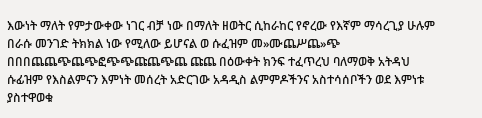እውነት ማለት የምታውቀው ነገር ብቻ ነው በማለት ዘወትር ሲከራከር የኖረው የእኛም ማሳረጊያ ሁሉም በራሱ መንገድ ትክክል ነው የሚለው ይሆናል ወ ሱፈዝም መ»ሙጨሥጨ»ጭ በበበጨጨጭጨጭፎጭጭጩጨጭጨ ጩጨ በዕውቀት ክንፍ ተፈጥረህ ባለማወቅ አትዳህ ሱፊዝም የእስልምናን እምነት መሰረት አድርገው አዳዲስ ልምምዶችንና አስተሳሰቦችን ወደ እምነቱ ያስተዋወቁ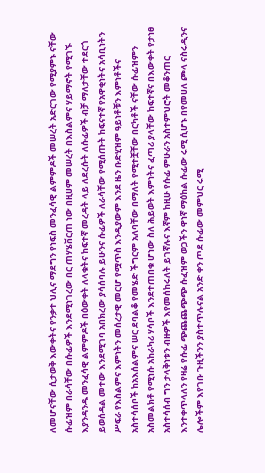ለመሆናቸው ሲታወቅ እውቀትና የንቃተ ህሊና ማደግን የነፍስ መንፈሳዊ ልምምዶች መሠረት አድርገው የሚያምኑ ናቸው ሱፊዝም በራሳቸው በሱፊዎች እንደሚነገረው በር ጠሃሄቨርጠ ነው በዚሀም መሠረት በእስልምና ሃይማኖት የሚገኙ እያንዳንዱ መንፈሳዊ ልምምዶች በዕውቀት ለላቁትና ከፍተኛ መረዳት ላይ ለደረሱት ለሱፊዎች ብቻ ማለታቸው ተደርጎ ይወሰዳል መተው እንደሚገባ አበክረው ያሳሰባሉ ይሁንና ሱፊዎች ለራሳቸው የሚሰጡት ከፍናተኛ የአዋቂነትና አሳቢነትን ሥፍራ የእስልምና እምነትን መሰረታዊ መርሆ የሟጥስ እንዲያውም እንደ ዜን ቡድሂዝም ዓይነቶቹን እምነቶችና አስተሳሰቦች ከአእሰልምና ሠር ደባልቆ የመሄድ ችግርም አለባቸው በማለት የሚተቿቸው በርካቶች ናቸው ሱፊዝምን አስመልክቶ የሚነሱ አከራካሪ ሃሳቦች እንደተጠበቁ ሆነው ስለ ሕይወት እምነትና ፈጣሪ ያላቸው ከፍተኛና በእውቀት የታነፀ አስተሳሰብ ግን ታላቅነቱን ብዙዎች እየመሰከሩለት ይገኛሉና እኛም ከዚሁ የሱፊ ምሁራን አስተምህሮት መቆንጠር እንተቀጥላለን የዛሬ የሱፊ ጭጨጨጭጭ ሱፈዝም ወጋችን ዋነኛ ማዕከል ሱፊው ሩሚ ሲሆኑ በየመሀለ ጮላ ናስሩዲንና ሌሎችም እየገቡ ጉዚችንን ያስተጥሉናል አንድ ቀን ጦደ ሱፊው መምህር ሩሚ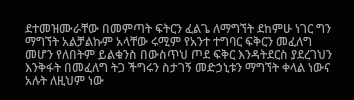ደተመዝሙራቸው በመምጣት ፍትርን ፈልጌ ለማግኘት ደከምሁ ነገር ግን ማግኘት አልቻልኩም አላቸው ሩሚም የአንተ ተግባር ፍቅርን መፈለግ መሆን የለበትም ይልቁንስ በውስጥህ ጦደ ፍቅር እንዳትደርስ ያደረገህን እንቅፋት በመፈለግ ትጋ ችግሩን ስታገኝ መድኃኒቱን ማግኘት ቀላል ነውና አሉት ለዚህም ነው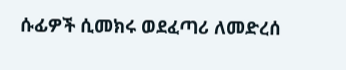ሱፊዎች ሲመክሩ ወደፈጣሪ ለመድረሰ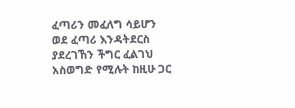ፈጣሪን መፈለግ ሳይሆን ወደ ፈጣሪ እንዳትደርስ ያደረገኸን ችግር ፈልገህ አስወግድ የሚሉት ከዚሁ ጋር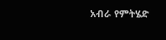አብራ የምትሄድ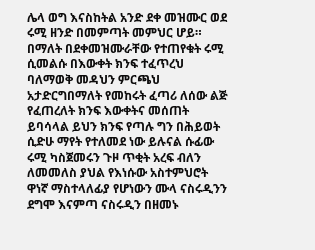ሌላ ወግ እናስከትል አንድ ደቀ መዝሙር ወደ ሩሚ ዘንድ በመምጣት መምህር ሆይ። በማለት በደቀመዝሙራቸው የተጠየቁት ሩሚ ሲመልሱ በእውቀት ክንፍ ተፈጥረህ ባለማወቅ መዳህን ምርጫህ አታድርግበማለት የመከሩት ፈጣሪ ለሰው ልጅ የፈጠረለት ክንፍ እውቀትና መሰጠት ይባሳላል ይህን ክንፍ የጣሉ ግን በሕይወት ሲድሁ ማየት የተለመደ ነው ይሉናል ሱፊው ሩሚ ካስጀመሩን ጉዞ ጥቂት አረፍ ብለን ለመመለስ ያህል የእነሱው አስተምህሮት ዋነኛ ማስተላለፊያ የሆነውን ሙላ ናስሩዲንን ደግሞ እናምጣ ናስሩዲን በዘመኑ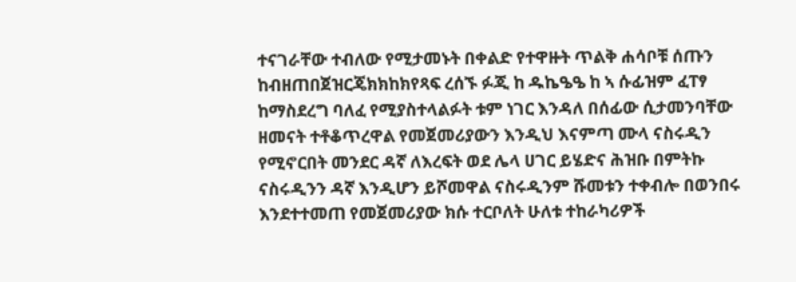ተናገራቸው ተብለው የሚታመኑት በቀልድ የተዋዙት ጥልቅ ሐሳቦቹ ሰጡን ከብዘጠበጀዝርጄክክከክየጻፍ ረሰኙ ፉጂ ከ ዱኬዔዔ ከ ኣ ሱፊዝም ፈፐፃ ከማስደረግ ባለፈ የሚያስተላልፉት ቱም ነገር እንዳለ በሰፊው ሲታመንባቸው ዘመናት ተቶቆጥረዋል የመጀመሪያውን እንዲህ እናምጣ ሙላ ናስሩዲን የሚኖርበት መንደር ዳኛ ለእረፍት ወደ ሌላ ሀገር ይሄድና ሕዝቡ በምትኩ ናስሩዲንን ዳኛ እንዲሆን ይሾመዋል ናስሩዲንም ሹመቱን ተቀብሎ በወንበሩ እንደተተመጠ የመጀመሪያው ክሱ ተርቦለት ሁለቱ ተከራካሪዎች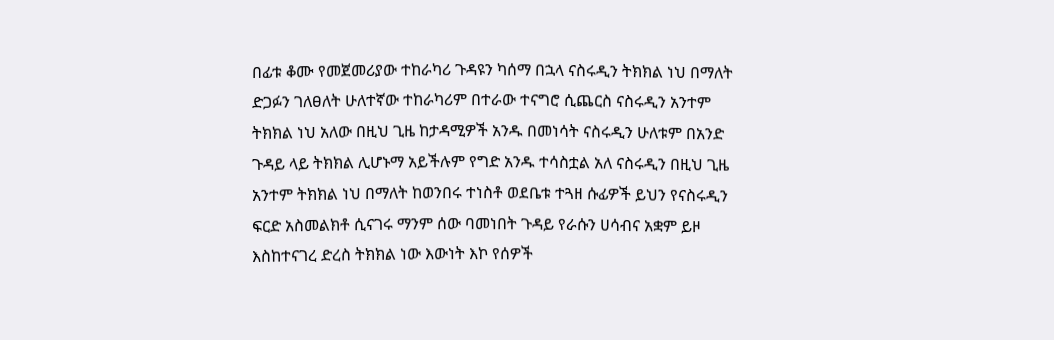በፊቱ ቆሙ የመጀመሪያው ተከራካሪ ጉዳዩን ካሰማ በኋላ ናስሩዲን ትክክል ነህ በማለት ድጋፉን ገለፀለት ሁለተኛው ተከራካሪም በተራው ተናግሮ ሲጨርስ ናስሩዲን አንተም ትክክል ነህ አለው በዚህ ጊዜ ከታዳሚዎች አንዱ በመነሳት ናስሩዲን ሁለቱም በአንድ ጉዳይ ላይ ትክክል ሊሆኑማ አይችሉም የግድ አንዱ ተሳስቷል አለ ናስሩዲን በዚህ ጊዜ አንተም ትክክል ነህ በማለት ከወንበሩ ተነስቶ ወደቤቱ ተጓዘ ሱፊዎች ይህን የናስሩዲን ፍርድ አስመልክቶ ሲናገሩ ማንም ሰው ባመነበት ጉዳይ የራሱን ሀሳብና አቋም ይዞ እስከተናገረ ድረስ ትክክል ነው እውነት እኮ የሰዎች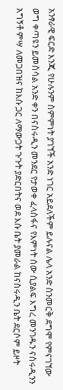አንፃራዊ ፍርድ እንጂ የሁሉንም ስምምነት ያገኘች አንድ ነገር አይደለችም ይሉናል ሌላ አንድ ስንመርቅ ደግሞ የምናገኘው ወግ ቀጣዩን ይመስሳል አንድ ቀን በናስሩዲን መንደር የታወቀ ፈላስፋና የእምነት ሰው ሲያልፍ እግረ መንገዱን ናስሩዲንን አግኝቶ ምሣ ለመጋበዝና ከእሱ ጋር ለማውጋት ጉጉት ያድርበትና ወደ እሱ ቤት ያመራል ከናስሩዲን ቤት ደርሶም ይዞት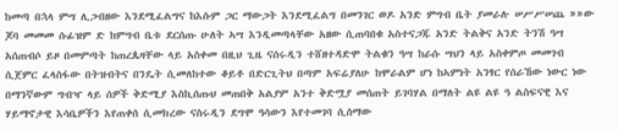ከመጣ በኋላ ምሣ ሊጋብዘው እንደሚፈልግና ከእሱም ጋር ማውጋት እንደሚፈልግ በመንገር ወዶ አንድ ምግብ ቤት ያመራሉ ሠሥሥሠጨ »»ው ጆባ መመመ ሱፊዝም ድ ከምግብ ቤቱ ደርሰጡ ሁለት ኣሣ እንዲመጣላቸው አዘው ሲጠባበቁ አስተናጋጁ አንድ ትልቅና አንድ ትንሽ ዓሣ አሰጠብሶ ይዞ በመምጣት ከጠረጴዛቸው ላይ አስቀመ በዚህ ጊዜ ናሰሩዲን ተሸዘተዳድሞ ትልቁን ዓሣ ከራሱ ሣህን ላይ አስቀምጦ መመገብ ሲጀምር ፈላስፋው በትዝብትና በንዴት ሲመለከተው ቆይቶ በድርጊትህ በጣም አፍሬያለሁ ከሞራልም ሆነ ከኣምነት አንፃር የሰራኸው ነውር ነው በማንኛውም ግብዣ ላይ ሰዎች ቅድሚያ እስኪሰጡህ መጠበቅ አልያም አንተ ቅድሟያ መሰጠት ይገባሃል በማለት ልዩ ልዩ ዓ ልስፍናዊ እና ሃይማኖታዊ እሳቤዎችን እየጠቀሰ ሲመክረው ናስሩዲን ደግሞ ዓሳውን እየተመገባ ሲሰማው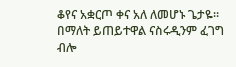ቆየና አቋርጦ ቀና አለ ለመሆኑ ጌታዬ። በማለት ይጠይተዋል ናስሩዲንም ፈገግ ብሎ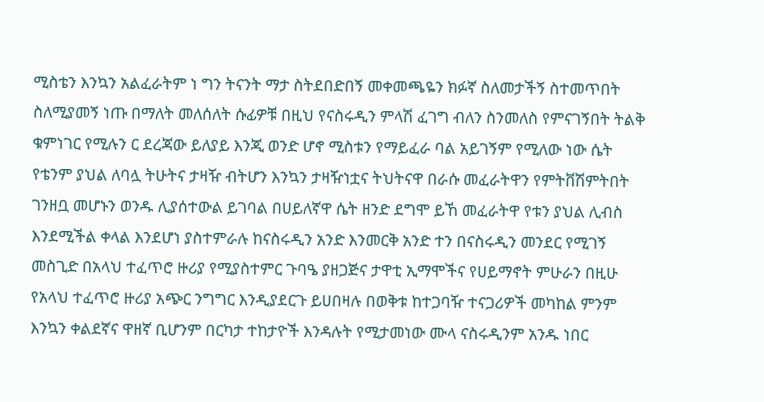ሚስቴን እንኳን አልፈራትም ነ ግን ትናንት ማታ ስትደበድበኝ መቀመጫዬን ክፉኛ ስለመታችኝ ስተመጥበት ስለሚያመኝ ነጡ በማለት መለሰለት ሱፊዎቹ በዚህ የናስሩዲን ምላሽ ፈገግ ብለን ስንመለስ የምናገኝበት ትልቅ ቁምነገር የሚሉን ር ደረጃው ይለያይ እንጂ ወንድ ሆኖ ሚስቱን የማይፈራ ባል አይገኝም የሚለው ነው ሴት የቴንም ያህል ለባሏ ትሁትና ታዛዥ ብትሆን እንኳን ታዛዥነቷና ትህትናዋ በራሱ መፈራትዋን የምትቨሽምትበት ገንዘቧ መሆኑን ወንዱ ሊያሰተውል ይገባል በሀይለኛዋ ሴት ዘንድ ደግሞ ይኸ መፈራትዋ የቱን ያህል ሊብስ እንደሚችል ቀላል እንደሆነ ያስተምራሉ ከናስሩዲን አንድ እንመርቅ አንድ ተን በናስሩዲን መንደር የሚገኝ መስጊድ በአላህ ተፈጥሮ ዙሪያ የሚያስተምር ጉባዔ ያዘጋጅና ታዋቲ ኢማሞችና የሀይማኖት ምሁራን በዚሁ የአላህ ተፈጥሮ ዙሪያ አጭር ንግግር እንዲያደርጉ ይሀበዛሉ በወቅቱ ከተጋባዥ ተናጋሪዎች መካከል ምንም እንኳን ቀልደኛና ዋዘኛ ቢሆንም በርካታ ተከታዮች እንዳሉት የሚታመነው ሙላ ናስሩዲንም አንዱ ነበር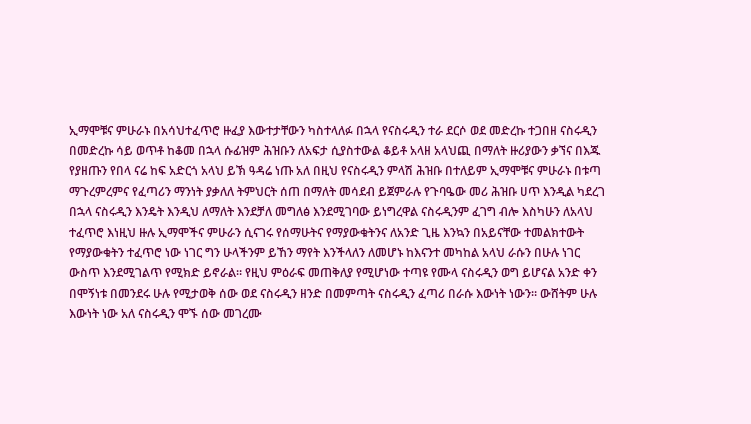ኢማሞቹና ምሁራኑ በአሳህተፈጥሮ ዙፈያ እውተታቸውን ካስተላለፉ በኋላ የናስሩዲን ተራ ደርሶ ወደ መድረኩ ተጋበዘ ናስሩዲን በመድረኩ ሳይ ወጥቶ ከቆመ በኋላ ሱፊዝም ሕዝቡን ለአፍታ ሲያስተውል ቆይቶ አላዘ አላህጪ በማለት ዙሪያውን ቃኘና በእጁ የያዘጡን የበላ ናሬ ከፍ አድርጎ አላህ ይኽ ዓዳሬ ነጡ አለ በዚህ የናስሩዲን ምላሽ ሕዝቡ በተለይም ኢማሞቹና ምሁራኑ በቱጣ ማጉረምረምና የፈጣሪን ማንነት ያቃለለ ትምህርት ሰጠ በማለት መሳደብ ይጀምራሉ የጉባዔው መሪ ሕዝቡ ሀጥ እንዲል ካደረገ በኋላ ናስሩዲን እንዴት እንዲህ ለማለት እንደቻለ መግለፅ እንደሚገባው ይነግረዋል ናስሩዲንም ፈገግ ብሎ እስካሁን ለአላህ ተፈጥሮ እነዚህ ዙሉ ኢማሞችና ምሁራን ሲናገሩ የሰማሁትና የማያውቁትንና ለአንድ ጊዜ እንኳን በአይናቸው ተመልክተውት የማያውቁትን ተፈጥሮ ነው ነገር ግን ሁላችንም ይኸን ማየት እንችላለን ለመሆኑ ከእናንተ መካከል አላህ ራሱን በሁሉ ነገር ውስጥ እንደሚገልጥ የሚክድ ይኖራል። የዚህ ምዕራፍ መጠቅለያ የሚሆነው ተጣዩ የሙላ ናስሩዲን ወግ ይሆናል አንድ ቀን በሞኝነቱ በመንደሩ ሁሉ የሚታወቅ ሰው ወደ ናስሩዲን ዘንድ በመምጣት ናስሩዲን ፈጣሪ በራሱ እውነት ነውን። ውሸትም ሁሉ እውነት ነው አለ ናስሩዲን ሞኙ ሰው መገረሙ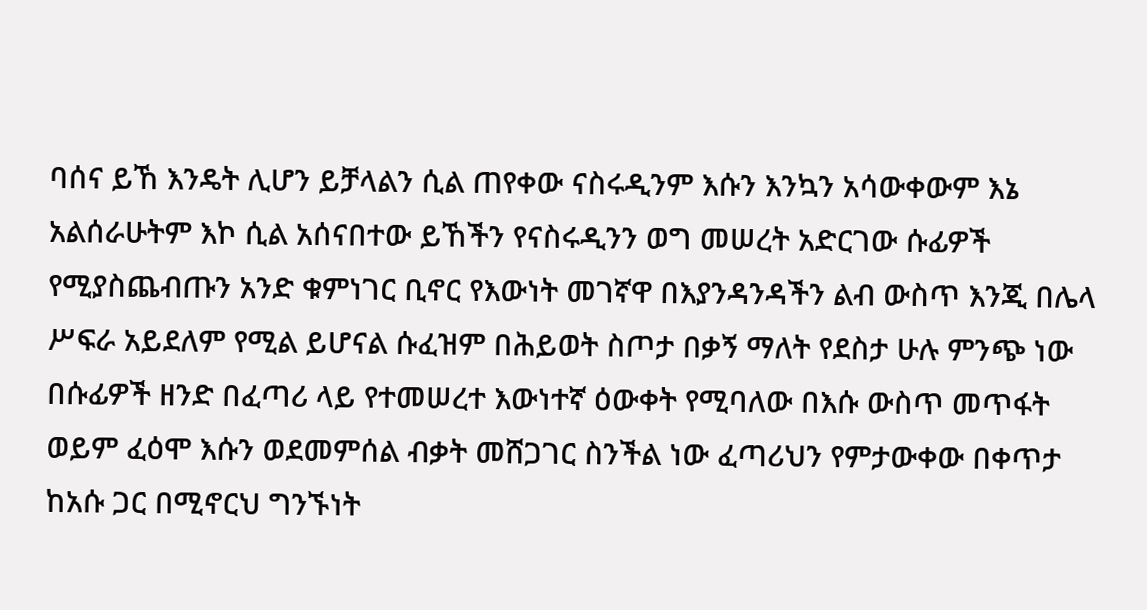ባሰና ይኸ እንዴት ሊሆን ይቻላልን ሲል ጠየቀው ናስሩዲንም እሱን እንኳን አሳውቀውም እኔ አልሰራሁትም እኮ ሲል አሰናበተው ይኸችን የናስሩዲንን ወግ መሠረት አድርገው ሱፊዎች የሚያስጨብጡን አንድ ቁምነገር ቢኖር የእውነት መገኛዋ በእያንዳንዳችን ልብ ውስጥ እንጂ በሌላ ሥፍራ አይደለም የሚል ይሆናል ሱፈዝም በሕይወት ስጦታ በቃኝ ማለት የደስታ ሁሉ ምንጭ ነው በሱፊዎች ዘንድ በፈጣሪ ላይ የተመሠረተ እውነተኛ ዕውቀት የሚባለው በእሱ ውስጥ መጥፋት ወይም ፈዕሞ እሱን ወደመምሰል ብቃት መሸጋገር ስንችል ነው ፈጣሪህን የምታውቀው በቀጥታ ከአሱ ጋር በሚኖርህ ግንኙነት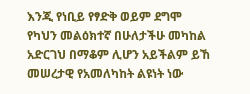እንጂ የነቢይ የፃድቅ ወይም ደግሞ የካህን መልዕክተኛ በሁለታችሁ መካከል አድርገህ በማቆም ሊሆን አይችልም ይኸ መሠረታዊ የአመለካከት ልዩነት ነው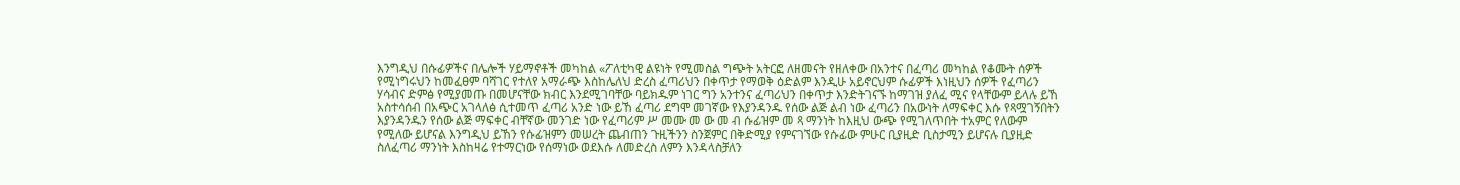እንግዲህ በሱፊዎችና በሌሎች ሃይማኖቶች መካከል «ፖለቲካዊ ልዩነት የሚመስል ግጭት አትርፎ ለዘመናት የዘለቀው በአንተና በፈጣሪ መካከል የቆሙት ሰዎች የሚነግሩህን ከመፈፀም ባሻገር የተለየ አማራጭ እስከሌለህ ድረስ ፈጣሪህን በቀጥታ የማወቅ ዕድልም እንዲሁ አይኖርህም ሱፊዎች እነዚህን ሰዎች የፈጣሪን ሃሳብና ድምፅ የሚያመጡ በመሆናቸው ክብር እንደሚገባቸው ባይክዱም ነገር ግን አንተንና ፈጣሪህን በቀጥታ እንድትገናኙ ከማገዝ ያለፈ ሚና የላቸውም ይላሉ ይኸ አስተሳሰብ በአጭር አገላለፅ ሲተመጥ ፈጣሪ አንድ ነው ይኸ ፈጣሪ ደግሞ መገኛው የእያንዳንዱ የሰው ልጅ ልብ ነው ፈጣሪን በአውነት ለማፍቀር እሱ የጻሟገኝበትን እያንዳንዱን የሰው ልጅ ማፍቀር ብቸኛው መንገድ ነው የፈጣሪም ሥ መሙ መ ው መ ብ ሱፊዝም መ ጻ ማንነት ከእዚህ ውጭ የሚገለጥበት ተአምር የለውም የሚለው ይሆናል እንግዲህ ይኸን የሱፊዝምን መሠረት ጨብጠን ጉዚችንን ስንጀምር በቅድሚያ የምናገኘው የሱፊው ምሁር ቢያዚድ ቢስታሚን ይሆናሉ ቢያዚድ ስለፈጣሪ ማንነት እስከዛሬ የተማርነው የሰማነው ወደእሱ ለመድረስ ለምን እንዳላስቻለን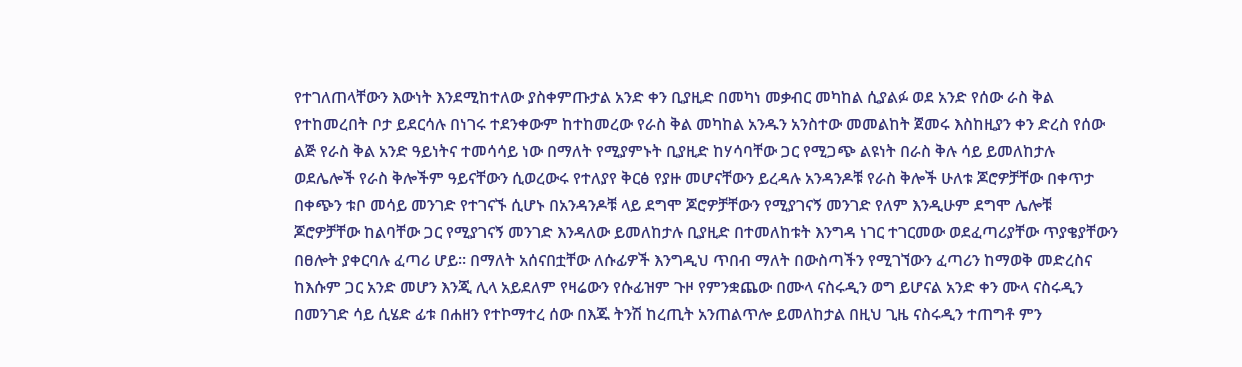የተገለጠላቸውን እውነት እንደሚከተለው ያስቀምጡታል አንድ ቀን ቢያዚድ በመካነ መቃብር መካከል ሲያልፉ ወደ አንድ የሰው ራስ ቅል የተከመረበት ቦታ ይደርሳሉ በነገሩ ተደንቀውም ከተከመረው የራስ ቅል መካከል አንዱን አንስተው መመልከት ጀመሩ እስከዚያን ቀን ድረስ የሰው ልጅ የራስ ቅል አንድ ዓይነትና ተመሳሳይ ነው በማለት የሚያምኑት ቢያዚድ ከሃሳባቸው ጋር የሚጋጭ ልዩነት በራስ ቅሉ ሳይ ይመለከታሉ ወደሌሎች የራስ ቅሎችም ዓይናቸውን ሲወረውሩ የተለያየ ቅርፅ የያዙ መሆናቸውን ይረዳሉ አንዳንዶቹ የራስ ቅሎች ሁለቱ ጆሮዎቻቸው በቀጥታ በቀጭን ቱቦ መሳይ መንገድ የተገናኙ ሲሆኑ በአንዳንዶቹ ላይ ደግሞ ጆሮዎቻቸውን የሚያገናኝ መንገድ የለም እንዲሁም ደግሞ ሌሎቹ ጆሮዎቻቸው ከልባቸው ጋር የሚያገናኝ መንገድ እንዳለው ይመለከታሉ ቢያዚድ በተመለከቱት እንግዳ ነገር ተገርመው ወደፈጣሪያቸው ጥያቄያቸውን በፀሎት ያቀርባሉ ፈጣሪ ሆይ። በማለት አሰናበቷቸው ለሱፊዎች እንግዲህ ጥበብ ማለት በውስጣችን የሚገኘውን ፈጣሪን ከማወቅ መድረስና ከእሱም ጋር አንድ መሆን እንጂ ሊላ አይደለም የዛሬውን የሱፊዝም ጉዞ የምንቋጨው በሙላ ናስሩዲን ወግ ይሆናል አንድ ቀን ሙላ ናስሩዲን በመንገድ ሳይ ሲሄድ ፊቱ በሐዘን የተኮማተረ ሰው በእጁ ትንሽ ከረጢት አንጠልጥሎ ይመለከታል በዚህ ጊዜ ናስሩዲን ተጠግቶ ምን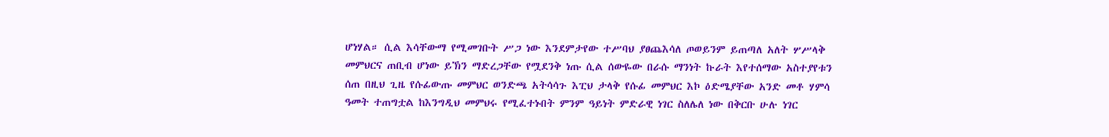ሆነሃል። ሲል እሳቸውማ የሚመገቡት ሥጋ ነው እንደምታየው ተሥባህ ያፀጨእሳለ ጦወይንም ይጠጣለ አለት ሦሥላቅ መምህርና ጠቢብ ሆነው ይኽን ማድረጋቸው የሟደንቅ ነጡ ሲል ሰውዬው በራሱ ማንነት ኩራት እየተሰማው አስተያየቱን ሰጠ በዚህ ጊዜ የሱፊውጡ መምህር ወንድጫ አትሳሳጉ እፒህ ታላቅ የሱፊ መምህር እኮ ዕድሜያቸው አንድ መቶ ሃምሳ ዓመት ተጠግቷል ከእንግዲህ መምህሩ የሚፈተኑበት ምንም ዓይነት ምድራዊ ነገር ስለሌለ ነው በቅርቡ ሁሉ ነገር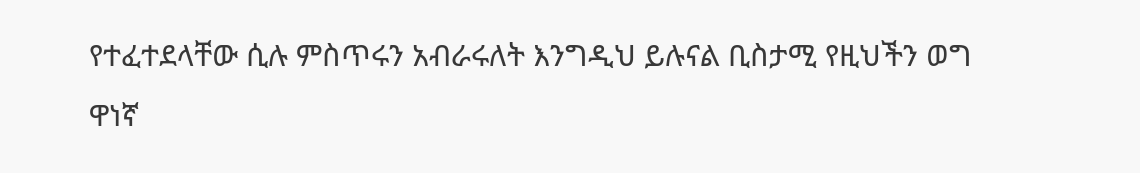የተፈተደላቸው ሲሉ ምስጥሩን አብራሩለት እንግዲህ ይሉናል ቢስታሚ የዚህችን ወግ ዋነኛ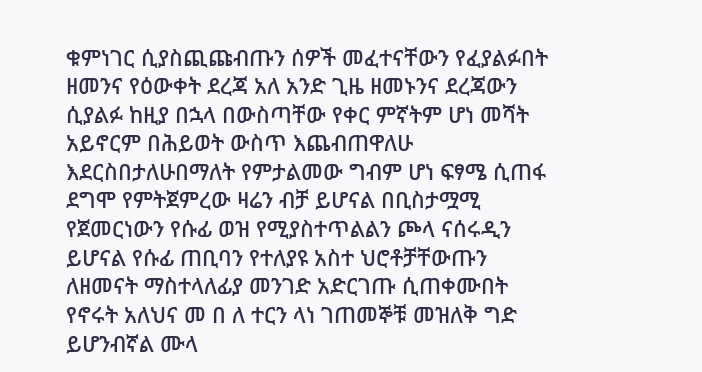ቁምነገር ሲያስጪጩብጡን ሰዎች መፈተናቸውን የፈያልፉበት ዘመንና የዕውቀት ደረጃ አለ አንድ ጊዜ ዘመኑንና ደረጃውን ሲያልፉ ከዚያ በኋላ በውስጣቸው የቀር ምኛትም ሆነ መሻት አይኖርም በሕይወት ውስጥ እጨብጠዋለሁ እደርስበታለሁበማለት የምታልመው ግብም ሆነ ፍፃሜ ሲጠፋ ደግሞ የምትጀምረው ዛሬን ብቻ ይሆናል በቢስታሟሚ የጀመርነውን የሱፊ ወዝ የሚያስተጥልልን ጮላ ናሰሩዲን ይሆናል የሱፊ ጠቢባን የተለያዩ አስተ ህሮቶቻቸውጡን ለዘመናት ማስተላለፊያ መንገድ አድርገጡ ሲጠቀሙበት የኖሩት አለህና መ በ ለ ተርን ላነ ገጠመኞቹ መዝለቅ ግድ ይሆንብኛል ሙላ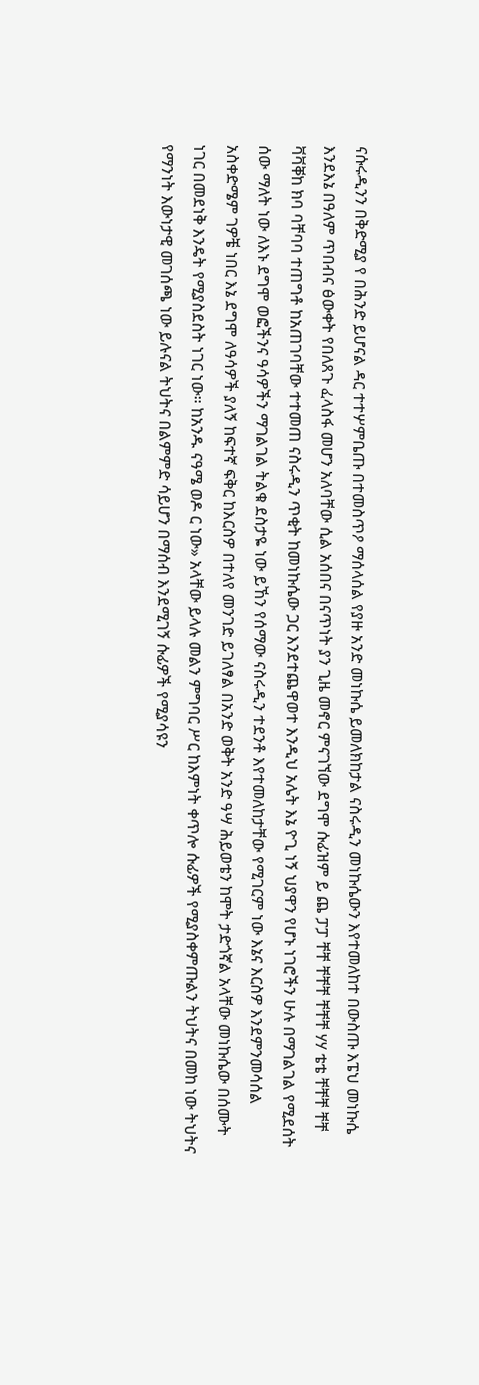ናሱሩዲንን በቅድሚያ የ በሕንድ ይሆናል ዳር ተተሦምቤጡ በተመስጥዖ ማሰላሰል የያዙ አንድ መነኩሴ ይመለክከታል ናስሩዲን መነኩሴውን እየተመለከተ በውስጡ እፔህ መነኩሴ እንደእኔ በዓለም ጥበብና ፅውቀት የበለጸጉ ፈላስፋ መሆን አለባቸው ሲል አሰበና በናጥነት ያን ጊዜ መኖር ምናገኘው ደግሞ ሱፊዝም ይ ጨ ፓፓ ቸቸ ቸቸቸ ቸቸቸ ሃሃ ቴቴ ቸቸቸ ቸቸ ቫቫቐከ ክባ ባቸባባ ተጠግቶ ከአጠገባቸው ተተመጠ ናስሩዲን ጥቂት ከመነኩሴው ጋር እንደተጨዋወተ እንዲህ አሌት እኔ ዮጊ ነኝ ህያዋን የሆኑ ነገሮችን ሁሉ በማገልገል የሚደሰት ሰው ማለት ነው ለእኑ ደግሞ ወፎችንና ዓሳዎችን ማገልገል ትልቁ ደስታዬ ነው ይኸን የሰማው ናስሩዲን ተደንቶ እየተመለከታቸው የሚገርም ነው እኔና እርስዎ እንደምንመሳሰል አስቀድሜም ገዎቼ ነበር እኔ ደግሞ ለዓሳዎች ያለኝ ከፍተኛ ፍቅር ከእርስዎ በተለየ መንገድ ይገለፃል በአንድ ወቅት አንድ ዓሣ ሕይወቴን ከሞት ታድጎኛል አላቸው መነኩሴው በሰሙት ነገር በመደነቅ እንዴት የሚያስደስት ነገር ነው። ከአንዱ ናዓሜ ወዶ ር ነው» አላቸው ይላሉ መልን ምግባር ሥር ከእምነት ቀጥሎ ሱፊዎች የሚያስቀምጡልን ትህትና በመከ ነው ትህትና የማንነት እውነታዊ መገሰጫ ነው ይሉናል ትህትና በልምምድ ሳይሆን በማሰብ እንደሚገኝ ሱፊዎች የሚያሳዩን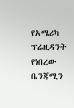የአሜሪካ ፕሬዚዳንት የነበረው ቤንጃሚን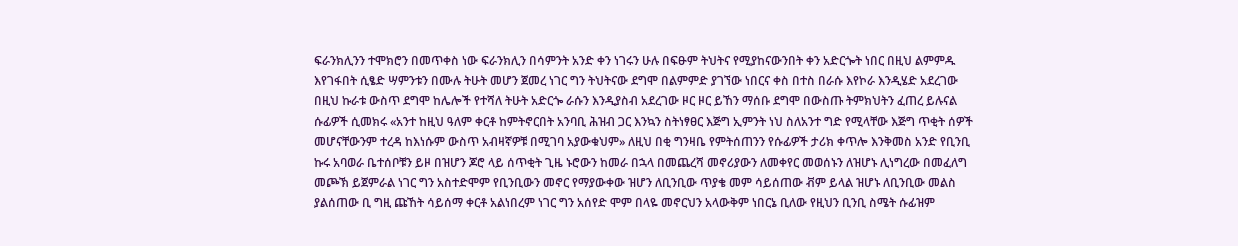ፍራንክሊንን ተሞክሮን በመጥቀስ ነው ፍራንክሊን በሳምንት አንድ ቀን ነገሩን ሁሉ በፍፁም ትህትና የሚያከናውንበት ቀን አድርጐት ነበር በዚህ ልምምዱ እየገፋበት ሲፄድ ሣምንቱን በሙሉ ትሁት መሆን ጀመረ ነገር ግን ትህትናው ደግሞ በልምምድ ያገኘው ነበርና ቀስ በተስ በራሱ እየኮራ እንዲሄድ አደረገው በዚህ ኩራቱ ውስጥ ደግሞ ከሌሎች የተሻለ ትሁት አድርጐ ራሱን እንዲያስብ አደረገው ዞር ዞር ይኸን ማሰቡ ደግሞ በውስጡ ትምክህትን ፈጠረ ይሉናል ሱፊዎች ሲመክሩ «አንተ ከዚህ ዓለም ቀርቶ ከምትኖርበት አንባቢ ሕዝብ ጋር እንኳን ስትነፃፀር እጅግ ኢምንት ነህ ስለአንተ ግድ የሚላቸው እጅግ ጥቂት ሰዎች መሆናቸውንም ተረዳ ከእነሱም ውስጥ አብዛኛዎቹ በሚገባ አያውቁህም» ለዚህ በቂ ግንዛቤ የምትሰጠንን የሱፊዎች ታሪክ ቀጥሎ እንቅመስ አንድ የቢንቢ ኩሩ አባወራ ቤተሰቦቹን ይዞ በዝሆን ጆሮ ላይ ሰጥቂት ጊዜ ኑሮውን ከመራ በኋላ በመጨረሻ መኖሪያውን ለመቀየር መወሰኑን ለዝሆኑ ሊነግረው በመፈለግ መጮኽ ይጀምራል ነገር ግን አስተድሞም የቢንቢውን መኖር የማያውቀው ዝሆን ለቢንቢው ጥያቄ መም ሳይሰጠው ቭም ይላል ዝሆኑ ለቢንቢው መልስ ያልሰጠው ቢ ግዚ ጩኸት ሳይሰማ ቀርቶ አልነበረም ነገር ግን አሰየድ ሞም በላዬ መኖርህን አላውቅም ነበርኔ ቢለው የዚህን ቢንቢ ስሜት ሱፊዝም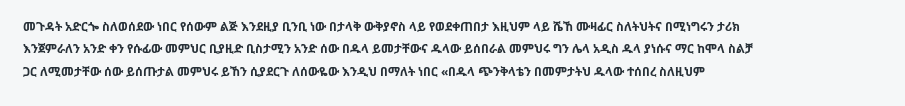መጉዳት አድርጐ ስለወሰደው ነበር የሰውም ልጅ እንደዚያ ቢንቢ ነው በታላቅ ውቅያኖስ ላይ የወደቀጠበታ እዚህም ላይ ሼኸ ሙዛፊር ስለትህትና በሚነግሩን ታሪክ እንጀምራለን አንድ ቀን የሱፊው መምህር ቢያዚድ ቢስታሚን አንድ ሰው በዱላ ይመታቸውና ዱላው ይሰበራል መምህሩ ግን ሌላ አዲስ ዱላ ያነሱና ማር ከሞላ ስልቻ ጋር ለሚመታቸው ሰው ይሰጡታል መምህሩ ይኸን ሲያደርጉ ለሰውዬው እንዲህ በማለት ነበር «በዱላ ጭንቅላቴን በመምታትህ ዱላው ተሰበረ ስለዚህም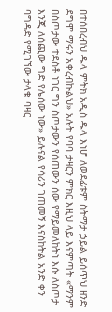በተሰበረብህ ዱላ ምትክ አዲስ ዱላ እነሆ ለወደፊቱም ስትማታ ኃይል ይሰጥህ ዘንድ ደግሞ ማሩን አቀረብኩልህ» አሉት የባባ ታዛርን ምክር እዚህ ላይ እናምጣት «ማንም በስጦታው ተደስቶ ነገር ግን ስጦታውን የሰጠውን ሰው የማይመለከትነ እሱ ለስጦታ እንጂ ለሰጪው ግድ የሌሰው ነው» ይሉናል የሳሪን ገጠመኝ እናስከትል አንድ ቀን ባግዳድ የሚገኘው ታላቁ ባዛር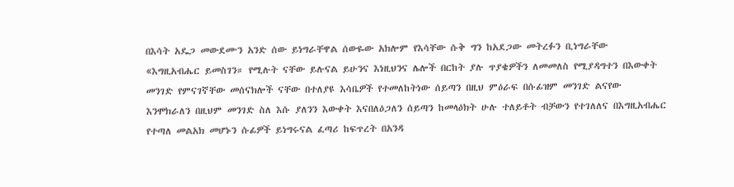በእሳት አዴጋ መውደሙን አንድ ሰው ይነግራቸዋል ሰውዬው አክሎም የእሳቸው ሱቅ ግን ከአደጋው መትረፉን ቢነግራቸው «እግዚአብሔር ይመስገን። የሚሉት ናቸው ይሉናል ይሁንና እነዚህንና ሌሎች በርከት ያሉ ጥያቄዎችን ለመመለስ የሚያዳግተን በእውቀት መንገድ የምናገኛቸው መሰናክሎች ናቸው በተለያዩ እሳቤዎች የተመለከትነው ሰይጣን በዚህ ምዕራፍ በሱፊዝም መንገድ ልናየው እንሞክራለን በዚህም መንገድ ስለ እሱ ያለንን እውቀት እናበለዕጋለን ሰይጣን ከመላዕክት ሁሉ ተለይቶት ብቻውን የተገለለና በእግዚአብሔር የተጣለ መልአክ መሆኑን ሱፊዎች ይነግሩናል ፈጣሪ ከፍጥረት በአንዳ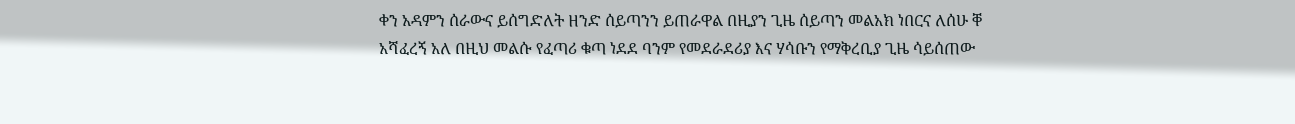ቀን አዳምን ሰራውና ይሰግድለት ዘንድ ሰይጣንን ይጠራዋል በዚያን ጊዜ ሰይጣን መልአክ ነበርና ለሰሁ ቐ አሻፈረኝ አለ በዚህ መልሱ የፈጣሪ ቁጣ ነደደ ባንም የመደራደሪያ እና ሃሳቡን የማቅረቢያ ጊዜ ሳይሰጠው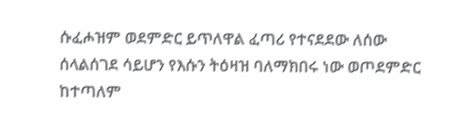ሱፈሖዝም ወደምድር ይጥለዋል ፈጣሪ የተናደደው ለሰው ሰላልሰገደ ሳይሆን የእሱን ትዕዛዝ ባለማክበሩ ነው ወጦደምድር ከተጣለም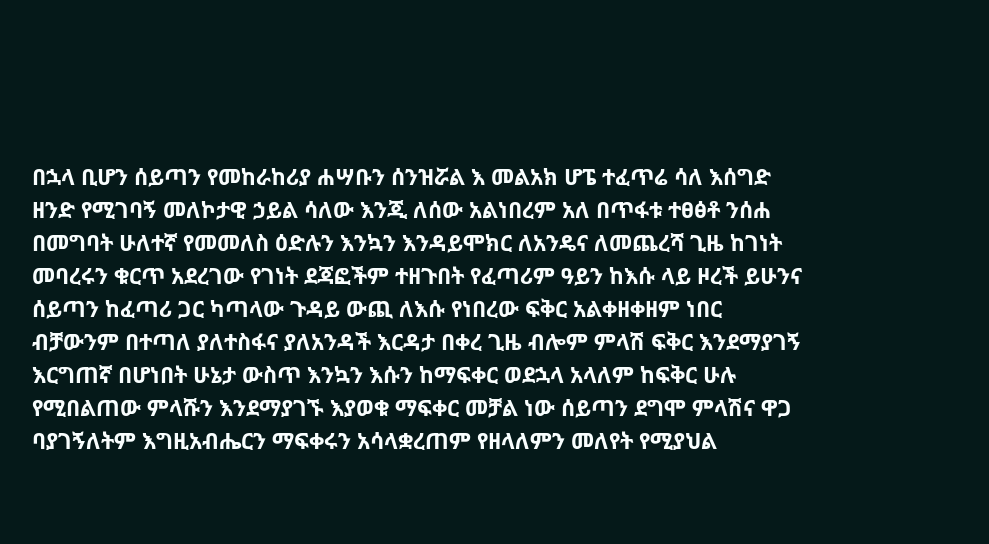በኋላ ቢሆን ሰይጣን የመከራከሪያ ሐሣቡን ሰንዝሯል እ መልአክ ሆፔ ተፈጥሬ ሳለ እሰግድ ዘንድ የሚገባኝ መለኮታዊ ኃይል ሳለው እንጂ ለሰው አልነበረም አለ በጥፋቱ ተፀፅቶ ንሰሐ በመግባት ሁለተኛ የመመለስ ዕድሉን እንኳን እንዳይሞክር ለአንዴና ለመጨረሻ ጊዜ ከገነት መባረሩን ቁርጥ አደረገው የገነት ደጃፎችም ተዘጉበት የፈጣሪም ዓይን ከእሱ ላይ ዞረች ይሁንና ሰይጣን ከፈጣሪ ጋር ካጣላው ጉዳይ ውጪ ለእሱ የነበረው ፍቅር አልቀዘቀዘም ነበር ብቻውንም በተጣለ ያለተስፋና ያለአንዳች እርዳታ በቀረ ጊዜ ብሎም ምላሽ ፍቅር እንደማያገኝ እርግጠኛ በሆነበት ሁኔታ ውስጥ እንኳን እሱን ከማፍቀር ወደኋላ አላለም ከፍቅር ሁሉ የሚበልጠው ምላሹን እንደማያገኙ እያወቁ ማፍቀር መቻል ነው ሰይጣን ደግሞ ምላሽና ዋጋ ባያገኝለትም እግዚአብሔርን ማፍቀሩን አሳላቋረጠም የዘላለምን መለየት የሚያህል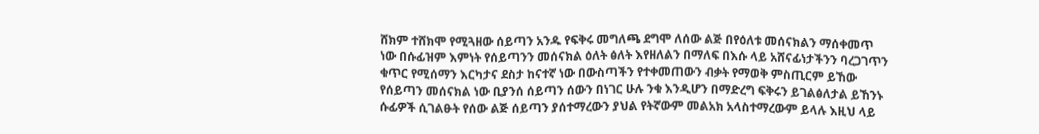ሸክም ተሸክሞ የሚጓዘው ሰይጣን አንዱ የፍቅሩ መግለጫ ደግሞ ለሰው ልጅ በየዕለቱ መሰናክልን ማሰቀመጥ ነው በሱፊዝም እምነት የሰይጣንን መሰናክል ዕለት ፅለት እየዘለልን በማለፍ በእሱ ላይ አሸናፊነታችንን ባረጋገጥን ቁጥር የሚሰማን እርካታና ደስታ ከናተኛ ነው በውስጣችን የተቀመጠውን ብቃት የማወቅ ምስጢርም ይኸው የሰይጣን መሰናክል ነው ቢያንሰ ሰይጣን ሰውን በነገር ሁሉ ንቁ እንዲሆን በማድረግ ፍቅሩን ይገልፅለታል ይኸንኑ ሱፊዎች ሲገልፁት የሰው ልጅ ሰይጣን ያሰተማረውን ያህል የትኛውም መልአክ አላስተማረውም ይላሉ እዚህ ላይ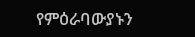የምዕራባውያኑን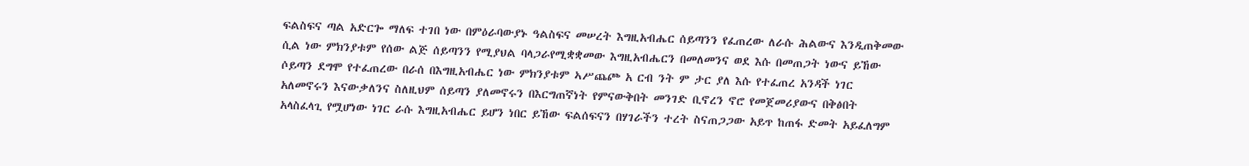ፍልስፍና ጣል አድርጐ ማለፍ ተገበ ነው በምዕራባውያኑ ዓልስፍና መሠረት እግዚአብሔር ሰይጣንን የፈጠረው ለራሱ ሕልውና እንዲጠቅመው ሲል ነው ምክንያቱም የሰው ልጅ ሰይጣንን የሚያህል ባላጋራየሚቋቋመው እግዚአብሔርን በመለመንና ወደ እሱ በመጠጋት ነውና ይኸው ሶይጣን ደግሞ የተፈጠረው በራሰ በእግዚአብሔር ነው ምክንያቱም ኣሥጨጮ አ ርብ ንት ም ታር ያለ እሱ የተፈጠረ አንዳች ነገር አለመኖሩን እናውቃለንና ስለዚህም ሰይጣን ያለመኖሩን በእርግጠኛነት የምናውቅበት መንገድ ቢኖረን ኖሮ የመጀመሪያውና በቅፅበት አላስፈላጊ የሟሆነው ነገር ራሱ እግዚአብሔር ይሆን ነበር ይኸው ፍልሰፍናን በሃገራችን ተረት ስናጠጋጋው አይጥ ከጠፋ ድመት አይፈለግም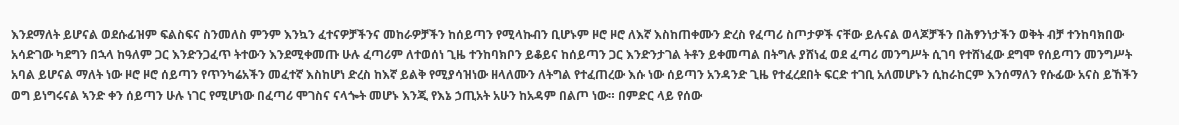እንደማለት ይሆናል ወደሱፊዝም ፍልስፍና ስንመለስ ምንም እንኳን ፈተናዎቻችንና መከራዎቻችን ከሰይጣን የሚላኩብን ቢሆኑም ዞሮ ዞሮ ለእኛ እስከጠቀሙን ድረስ የፈጣሪ ስጦታዎች ናቸው ይሉናል ወላጆቻችን በሕፃንነታችን ወቅት ብቻ ተንከባክበው አሳድገው ካደግን በኋላ ከዓለም ጋር እንድንጋፈጥ ትተውን እንደሚቀመጡ ሁሉ ፈጣሪም ለተወሰነ ጊዜ ተንከባክቦን ይቆይና ከሰይጣን ጋር እንድንታገል ትቶን ይቀመጣል በትግሉ ያሸነፈ ወደ ፈጣሪ መንግሥት ሲገባ የተሸነፈው ደግሞ የሰይጣን መንግሥት አባል ይሆናል ማለት ነው ዞሮ ዞሮ ሰይጣን የጥንካሬአችን መፈተኛ እስከሆነ ድረስ ከእኛ ይልቅ የሚያሳዝነው ዘላለሙን ለትግል የተፈጠረው እሱ ነው ሰይጣን አንዳንድ ጊዜ የተፈረደበት ፍርድ ተገቢ አለመሆኑን ሲከራከርም እንሰማለን የሱፊው አናስ ይኸችን ወግ ይነግሩናል ኣንድ ቀን ሰይጣን ሁሉ ነገር የሚሆነው በፈጣሪ ሞገስና ናላጐት መሆኑ እንጂ የእኔ ኃጢአት አሁን ከአዳም በልጦ ነው። በምድር ላይ የሰው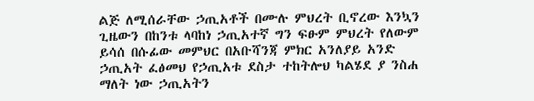ልጅ ለሚሰራቸው ኃጢአቶች በሙሉ ምህረት ቢኖረው እንኳን ጊዜውን በከንቱ ላባከነ ኃጢአተኛ ግን ፍፁም ምህረት የለውም ይሳሰ በሱፊው መምህር በአቡሻንጃ ምክር አንለያይ አንድ ኃጢአት ፈፅመህ የኃጢአቱ ደስታ ተከትሎህ ካልሄደ ያ ንስሐ ማለት ነው ኃጢአትን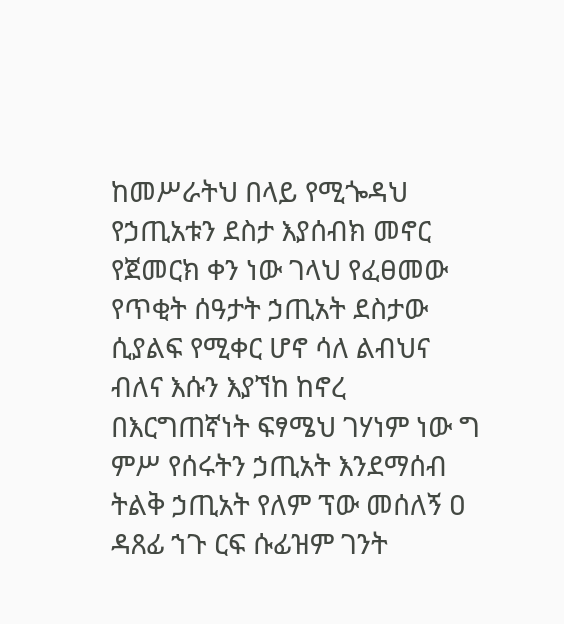ከመሥራትህ በላይ የሚጐዳህ የኃጢአቱን ደስታ እያሰብክ መኖር የጀመርክ ቀን ነው ገላህ የፈፀመው የጥቂት ሰዓታት ኃጢአት ደስታው ሲያልፍ የሚቀር ሆኖ ሳለ ልብህና ብለና እሱን እያኘከ ከኖረ በእርግጠኛነት ፍፃሜህ ገሃነም ነው ግ ምሥ የሰሩትን ኃጢአት እንደማሰብ ትልቅ ኃጢአት የለም ፕው መሰለኝ ዐ ዳጸፊ ኀጉ ርፍ ሱፊዝም ገንት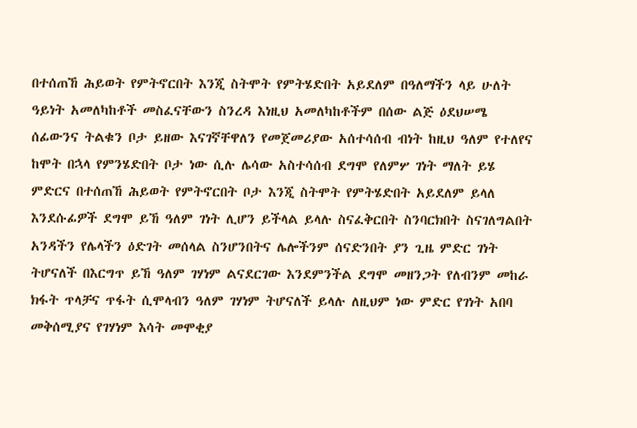በተሰጠኸ ሕይወት የምትኖርበት እንጂ ስትሞት የምትሄድበት አይደለም በዓለማችን ላይ ሁለት ዓይነት አመለካከቶች መስፈናቸውን ስንረዳ እነዚህ አመለካከቶችም በሰው ልጅ ዕደህሠሜ ሰፊውንና ትልቁን ቦታ ይዘው እናገኛቸዋለን የመጀመሪያው አሰተሳሰብ ብነት ከዚህ ዓለም የተለየና ከሞት በኋላ የምንሄድበት ቦታ ነው ሲሉ ሌሳው አስተሳሰብ ደግሞ የለምሦ ገነት ማለት ይሄ ምድርና በተሰጠኸ ሕይወት የምትኖርበት ቦታ እንጂ ስትሞት የምትሄድበት አይደለም ይላለ እንደሱፊዎች ደግሞ ይኸ ዓለም ገነት ሊሆን ይችላል ይላሉ ስናፈቅርበት ስንባርክበት ስናገለግልበት አንዳችን የሌላችን ዕድገት መሰላል ስንሆንበትና ሌሎችንም ሰናድንበት ያን ጊዜ ምድር ገነት ትሆናለች በእርግጥ ይኸ ዓለም ገሃነም ልናደርገው እንደምንችል ደግሞ መዘንጋት የለብንም መከራ ክፋት ጥላቻና ጥፋት ሲሞላብን ዓለም ገሃነም ትሆናለች ይላሉ ለዚህም ነው ምድር የገነት አበባ መቅሰሚያና የገሃነም እሳት መሞቂያ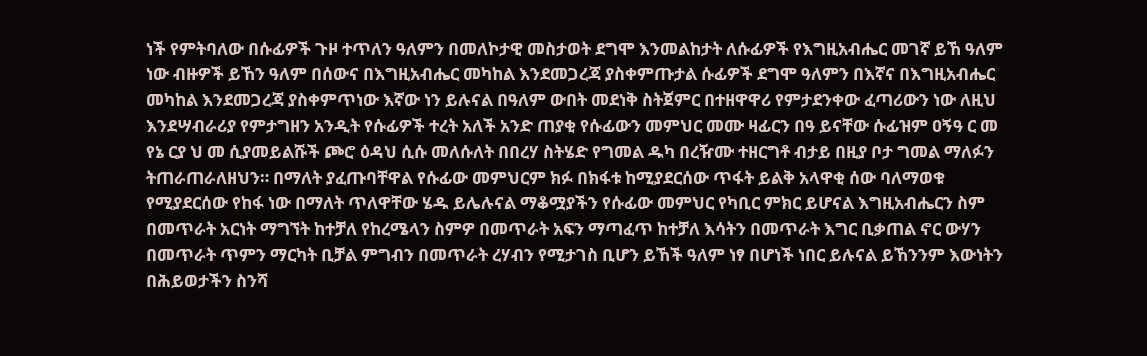ነች የምትባለው በሱፊዎች ጉዞ ተጥለን ዓለምን በመለኮታዊ መስታወት ደግሞ እንመልከታት ለሱፊዎች የእግዚአብሔር መገኛ ይኸ ዓለም ነው ብዙዎች ይኸን ዓለም በሰውና በእግዚአብሔር መካከል እንደመጋረጃ ያስቀምጡታል ሱፊዎች ደግሞ ዓለምን በእኛና በእግዚአብሔር መካከል እንደመጋረጃ ያስቀምጥነው እኛው ነን ይሉናል በዓለም ውበት መደነቅ ስትጀምር በተዘዋዋሪ የምታደንቀው ፈጣሪውን ነው ለዚህ እንደሣብራሪያ የምታግዘን አንዲት የሱፊዎች ተረት አለች አንድ ጠያቂ የሱፊውን መምህር መሙ ዛፊርን በዓ ይናቸው ሱፊዝም ዐኝዓ ር መ የኔ ርያ ህ መ ሲያመይልሹች ጮሮ ዕዳህ ሲሱ መለሱለት በበረሃ ስትሄድ የግመል ዱካ በረዥሙ ተዘርግቶ ብታይ በዚያ ቦታ ግመል ማለፉን ትጠራጠራለዘህን። በማለት ያፈጡባቸዋል የሱፊው መምህርም ክፉ በክፋቱ ከሚያደርሰው ጥፋት ይልቅ አላዋቂ ሰው ባለማወቁ የሚያደርሰው የከፋ ነው በማለት ጥለዋቸው ሄዱ ይሌሉናል ማቆሟያችን የሱፊው መምህር የካቢር ምክር ይሆናል እግዚአብሔርን ስም በመጥራት አርነት ማግኘት ከተቻለ የከረሜላን ስምዎ በመጥራት አፍን ማጣፈጥ ከተቻለ እሳትን በመጥራት እግር ቢቃጠል ኖር ውሃን በመጥራት ጥምን ማርካት ቢቻል ምግብን በመጥራት ረሃብን የሚታገስ ቢሆን ይኸች ዓለም ነፃ በሆነች ነበር ይሉናል ይኸንንም እውነትን በሕይወታችን ስንሻ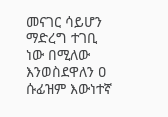መናገር ሳይሆን ማድረግ ተገቢ ነው በሚለው እንወስደዋለን ዐ ሱፊዝም እውነተኛ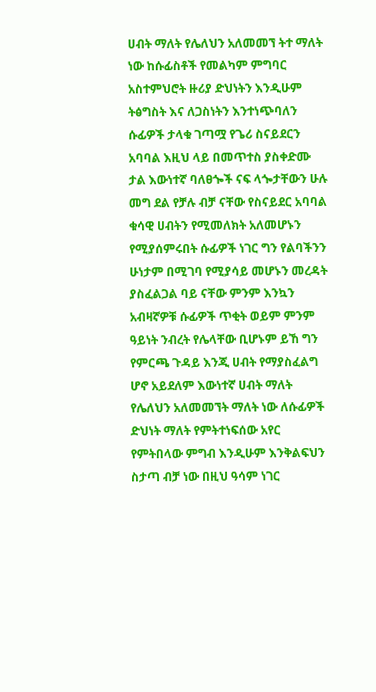ሀብት ማለት የሌለህን አለመመኘ ትተ ማለት ነው ከሱፊስቶች የመልካም ምግባር አስተምህሮት ዙሪያ ድህነትን እንዲሁም ትፅግስት እና ለጋስነትን እንተነጭባለን ሱፊዎች ታላቁ ገጣሟ የጌሪ ስናይደርን አባባል እዚህ ላይ በመጥተስ ያስቀድሙ ታል እውነተኛ ባለፀጐች ናፍ ላጐታቸውን ሁሉ መግ ደል የቻሉ ብቻ ናቸው የስናይደር አባባል ቁሳዊ ሀብትን የሚመለክት አለመሆኑን የሚያሰምሩበት ሱፊዎች ነገር ግን የልባችንን ሁነታም በሚገባ የሚያሳይ መሆኑን መረዳት ያስፈልጋል ባይ ናቸው ምንም እንኳን አብዛኛዎቹ ሱፊዎች ጥቂት ወይም ምንም ዓይነት ንብረት የሌላቸው ቢሆኑም ይኸ ግን የምርጫ ጉዳይ እንጂ ሀብት የማያስፈልግ ሆኖ አይደለም እውነተኛ ሀብት ማለት የሌለህን አለመመኘት ማለት ነው ለሱፊዎች ድህነት ማለት የምትተነፍሰው አየር የምትበላው ምግብ እንዲሁም እንቅልፍህን ስታጣ ብቻ ነው በዚህ ዓሳም ነገር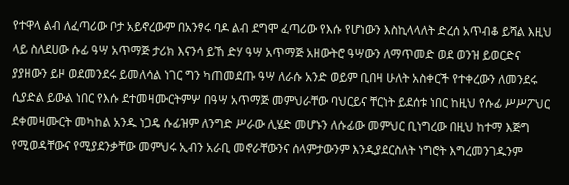የተዋላ ልብ ለፈጣሪው ቦታ አይኖረውም በአንፃሩ ባዶ ልብ ደግሞ ፈጣሪው የእሱ የሆነውን እስኪላላለት ድረሰ አጥብቆ ይሻል እዚህ ላይ ስለደሀው ሱፊ ዓሣ አጥማጅ ታሪክ እናንሳ ይኸ ድሃ ዓሣ አጥማጅ አዘውትሮ ዓሣውን ለማጥመድ ወደ ወንዝ ይወርድና ያያዘውን ይዞ ወደመንደሩ ይመለሳል ነገር ግን ካጠመደጡ ዓሣ ለራሱ አንድ ወይም ቢበዛ ሁለት አስቀርች የተቀረውን ለመንደሩ ሲያድል ይውል ነበር የእሱ ደተመዛሙርትምሦ በዓሣ አጥማጅ መምህራቸው ባህርይና ቸርነት ይደሰቱ ነበር ከዚህ የሱፊ ሥሥፖህር ደቀመዛሙርት መካከል አንዱ ነጋዴ ሱፊዝም ለንግድ ሥራው ሊሄድ መሆኑን ለሱፊው መምህር ቢነግረው በዚህ ከተማ እጅግ የሚወዳቸውና የሚያደንቃቸው መምህሩ ኢብን አራቢ መኖራቸውንና ሰላምታውንም እንዲያደርስለት ነግሮት እግረመንገዱንም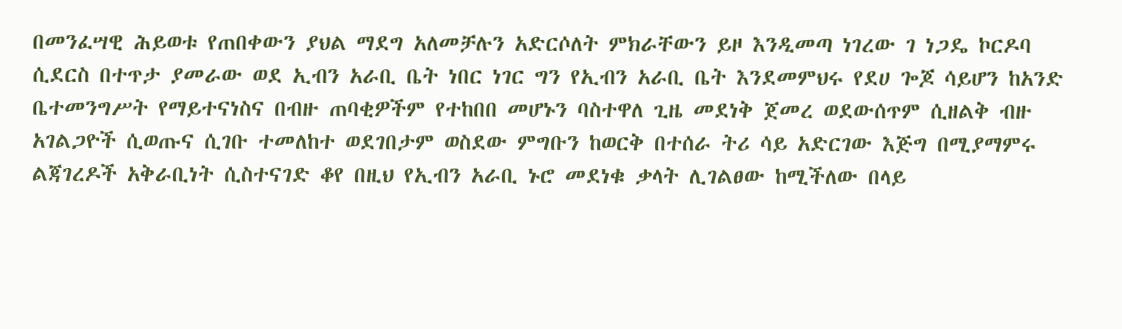በመንፈሣዊ ሕይወቱ የጠበቀውን ያህል ማደግ አለመቻሉን አድርሶለት ምክራቸውን ይዞ እንዲመጣ ነገረው ገ ነጋዴ ኮርዶባ ሲደርስ በተጥታ ያመራው ወደ ኢብን አራቢ ቤት ነበር ነገር ግን የኢብን አራቢ ቤት እንደመምህሩ የደሀ ጐጆ ሳይሆን ከአንድ ቤተመንግሥት የማይተናነስና በብዙ ጠባቂዎችም የተከበበ መሆኑን ባስተዋለ ጊዜ መደነቅ ጀመረ ወደውሰጥም ሲዘልቅ ብዙ አገልጋዮች ሲወጡና ሲገቡ ተመለከተ ወደገበታም ወስደው ምግቡን ከወርቅ በተሰራ ትሪ ሳይ አድርገው እጅግ በሚያማምሩ ልጃገረዶች አቅራቢነት ሲስተናገድ ቆየ በዚህ የኢብን አራቢ ኑሮ መደነቁ ቃላት ሊገልፀው ከሚችለው በላይ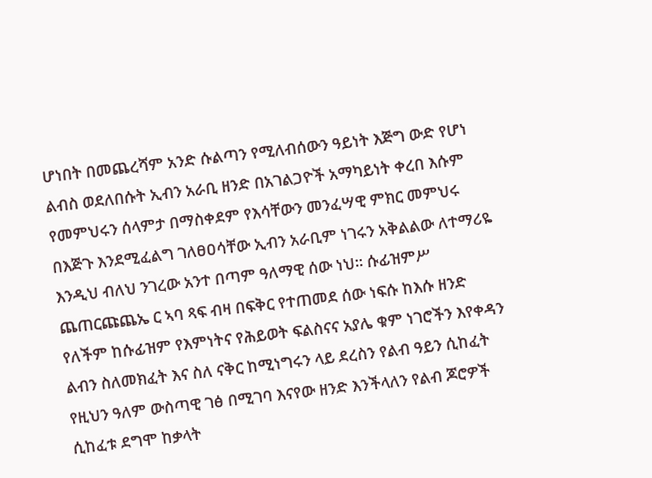ሆነበት በመጨረሻም አንድ ሱልጣን የሚለብሰውን ዓይነት እጅግ ውድ የሆነ ልብስ ወደለበሱት ኢብን አራቢ ዘንድ በአገልጋዮች አማካይነት ቀረበ እሱም የመምህሩን ሰላምታ በማስቀደም የእሳቸውን መንፈሣዊ ምክር መምህሩ በእጅጉ እንደሚፈልግ ገለፀዐሳቸው ኢብን አራቢም ነገሩን አቅልልው ለተማሪዬ እንዲህ ብለህ ንገረው አንተ በጣም ዓለማዊ ሰው ነህ። ሱፊዝምሥ ጨጠርጩጨኤ ር ኣባ ጻፍ ብዛ በፍቅር የተጠመደ ሰው ነፍሱ ከእሱ ዘንድ የለችም ከሱፊዝም የእምነትና የሕይወት ፍልስናና አያሌ ቁም ነገሮችን እየቀዳን ልብን ስለመክፈት እና ስለ ናቅር ከሚነግሩን ላይ ደረስን የልብ ዓይን ሲከፈት የዚህን ዓለም ውስጣዊ ገፅ በሚገባ እናየው ዘንድ እንችላለን የልብ ጆሮዎች ሲከፈቱ ደግሞ ከቃላት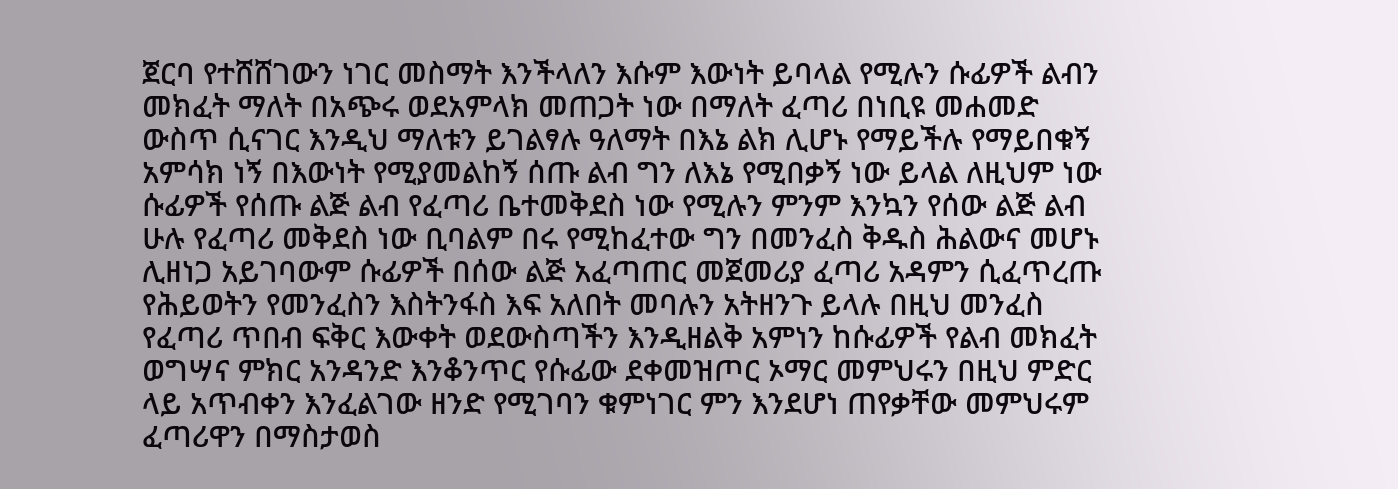ጀርባ የተሸሸገውን ነገር መስማት እንችላለን እሱም እውነት ይባላል የሚሉን ሱፊዎች ልብን መክፈት ማለት በአጭሩ ወደአምላክ መጠጋት ነው በማለት ፈጣሪ በነቢዩ መሐመድ ውስጥ ሲናገር እንዲህ ማለቱን ይገልፃሉ ዓለማት በእኔ ልክ ሊሆኑ የማይችሉ የማይበቁኝ አምሳክ ነኝ በእውነት የሚያመልከኝ ሰጡ ልብ ግን ለእኔ የሚበቃኝ ነው ይላል ለዚህም ነው ሱፊዎች የሰጡ ልጅ ልብ የፈጣሪ ቤተመቅደስ ነው የሚሉን ምንም እንኳን የሰው ልጅ ልብ ሁሉ የፈጣሪ መቅደስ ነው ቢባልም በሩ የሚከፈተው ግን በመንፈስ ቅዱስ ሕልውና መሆኑ ሊዘነጋ አይገባውም ሱፊዎች በሰው ልጅ አፈጣጠር መጀመሪያ ፈጣሪ አዳምን ሲፈጥረጡ የሕይወትን የመንፈስን እስትንፋስ እፍ አለበት መባሉን አትዘንጉ ይላሉ በዚህ መንፈስ የፈጣሪ ጥበብ ፍቅር እውቀት ወደውስጣችን እንዲዘልቅ አምነን ከሱፊዎች የልብ መክፈት ወግሣና ምክር አንዳንድ እንቆንጥር የሱፊው ደቀመዝጦር ኦማር መምህሩን በዚህ ምድር ላይ አጥብቀን እንፈልገው ዘንድ የሚገባን ቁምነገር ምን እንደሆነ ጠየቃቸው መምህሩም ፈጣሪዋን በማስታወስ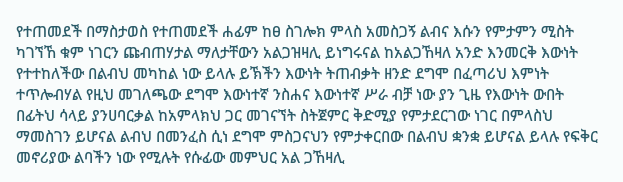የተጠመደች በማስታወስ የተጠመደች ሐፊም ከፀ ስገሎክ ምላስ አመስጋኝ ልብና እሱን የምታምን ሚስት ካገኘኸ ቁም ነገርን ጩብጠሃታል ማለታቸውን አልጋዝዛሊ ይነግሩናል ከአልጋኸዛለ አንድ እንመርቅ እውነት የተተከለችው በልብህ መካከል ነው ይላሉ ይኽችን እውነት ትጠብቃት ዘንድ ደግሞ በፈጣሪህ እምነት ተጥሎብሃል የዚህ መገለጫው ደግሞ እውነተኛ ንስሐና እውነተኛ ሥራ ብቻ ነው ያን ጊዜ የእውነት ውበት በፊትህ ሳላይ ያንሀባርቃል ከአምላክህ ጋር መገናኘት ስትጀምር ቅድሚያ የምታደርገው ነገር በምላስህ ማመስገን ይሆናል ልብህ በመንፈስ ሲነ ደግሞ ምስጋናህን የምታቀርበው በልብህ ቋንቋ ይሆናል ይላሉ የፍቅር መኖሪያው ልባችን ነው የሚሉት የሱፊው መምህር አል ጋኸዛሊ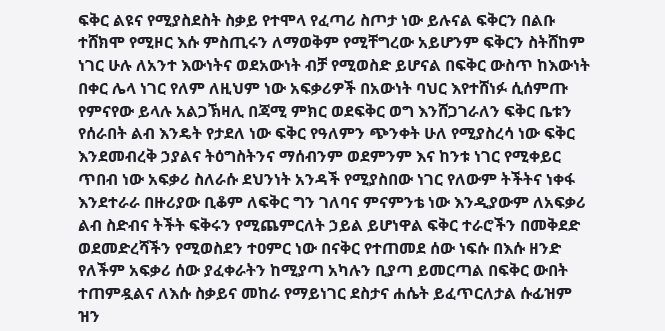ፍቅር ልዩና የሚያስደስት ስቃይ የተሞላ የፈጣሪ ስጦታ ነው ይሉናል ፍቅርን በልቡ ተሸክሞ የሚዞር እሱ ምስጢሩን ለማወቅም የሚቸግረው አይሆንም ፍቅርን ስትሸከም ነገር ሁሉ ለአንተ እውነትና ወደአውነት ብቻ የሚወስድ ይሆናል በፍቅር ውስጥ ከእውነት በቀር ሌላ ነገር የለም ለዚህም ነው አፍቃሪዎች በአውነት ባህር እየተሸነፉ ሲሰምጡ የምናየው ይላሉ አልጋኽዛሊ በጃሚ ምክር ወደፍቅር ወግ እንሸጋገራለን ፍቅር ቤቱን የሰራበት ልብ እንዴት የታደለ ነው ፍቅር የዓለምን ጭንቀት ሁለ የሚያስረሳ ነው ፍቅር እንደመብረቅ ኃያልና ትዕግስትንና ማሰብንም ወደምንም እና ከንቱ ነገር የሚቀይር ጥበብ ነው አፍቃሪ ስለራሱ ደህንነት አንዳች የሚያስበው ነገር የለውም ትችትና ነቀፋ እንደተራራ በዙሪያው ቢቆም ለፍቅር ግን ገለባና ምናምንቴ ነው እንዲያውም ለአፍቃሪ ልብ ስድብና ትችት ፍቅሩን የሚጨምርለት ኃይል ይሆነዋል ፍቅር ተራሮችን በመቅደድ ወደመድረሻችን የሚወስደን ተዐምር ነው በናቅር የተጠመደ ሰው ነፍሱ በእሱ ዘንድ የለችም አፍቃሪ ሰው ያፈቀራትን ከሚያጣ አካሉን ቢያጣ ይመርጣል በፍቅር ውበት ተጠምዷልና ለእሱ ስቃይና መከራ የማይነገር ደስታና ሐሴት ይፈጥርለታል ሱፊዝም ዝን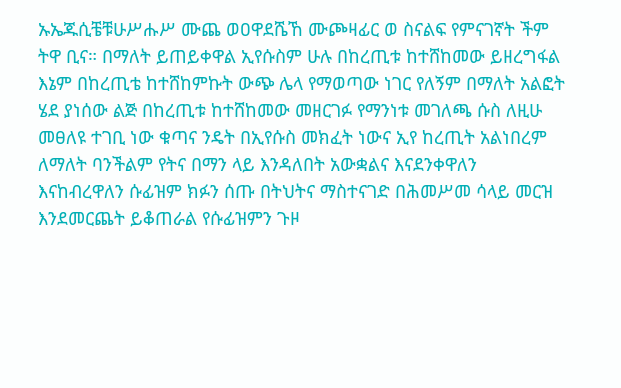ኡኤጁሲቼቹሁሥሑሥ ሙጨ ወዐዋደሼኸ ሙጮዛፊር ወ ስናልፍ የምናገኛት ችም ትዋ ቢና። በማለት ይጠይቀዋል ኢየሱስም ሁሉ በከረጢቱ ከተሸከመው ይዘረግፋል እኔም በከረጢቴ ከተሸከምኩት ውጭ ሌላ የማወጣው ነገር የለኝም በማለት አልፎት ሄደ ያነሰው ልጅ በከረጢቱ ከተሸከመው መዘርገፉ የማንነቱ መገለጫ ሱስ ለዚሁ መፀለዩ ተገቢ ነው ቁጣና ንዴት በኢየሱስ መክፈት ነውና ኢየ ከረጢት አልነበረም ለማለት ባንችልም የትና በማን ላይ እንዳለበት አውቋልና እናደንቀዋለን እናከብረዋለን ሱፊዝም ክፉን ሰጡ በትህትና ማስተናገድ በሕመሥመ ሳላይ መርዝ እንደመርጨት ይቆጠራል የሱፊዝምን ጉዞ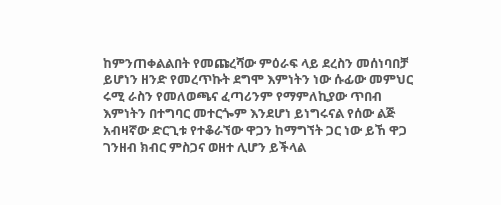ከምንጠቀልልበት የመጩረሻው ምዕራፍ ላይ ደረስን መሰነባበቻ ይሆነን ዘንድ የመረጥኩት ደግሞ እምነትን ነው ሱፊው መምህር ሩሚ ራስን የመለወጫና ፈጣሪንም የማምለኪያው ጥበብ እምነትን በተግባር መተርጐም እንደሆነ ይነግሩናል የሰው ልጅ አብዛኛው ድርጊቱ የተቆራኘው ዋጋን ከማግኘት ጋር ነው ይኸ ዋጋ ገንዘብ ክብር ምስጋና ወዘተ ሊሆን ይችላል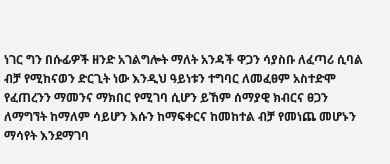ነገር ግን በሱፊዎች ዘንድ አገልግሎት ማለት አንዳች ዋጋን ሳያስቡ ለፈጣሪ ሲባል ብቻ የሚከናወን ድርጊት ነው እንዲህ ዓይነቱን ተግባር ለመፈፀም አስተድሞ የፈጠረንን ማመንና ማክበር የሚገባ ሲሆን ይኸም ሰማያዊ ክብርና ፀጋን ለማግኘት ከማለም ሳይሆን እሱን ከማፍቀርና ከመከተል ብቻ የመነጨ መሆኑን ማሳየት እንደማገባ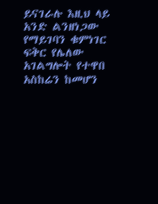ይናገራሉ እዚህ ላይ አንድ ልንዘነጋው የማይገባን ቁምነገር ፍቅር የሌለው አገልግሎት የተዋበ አስከሬን ከመሆን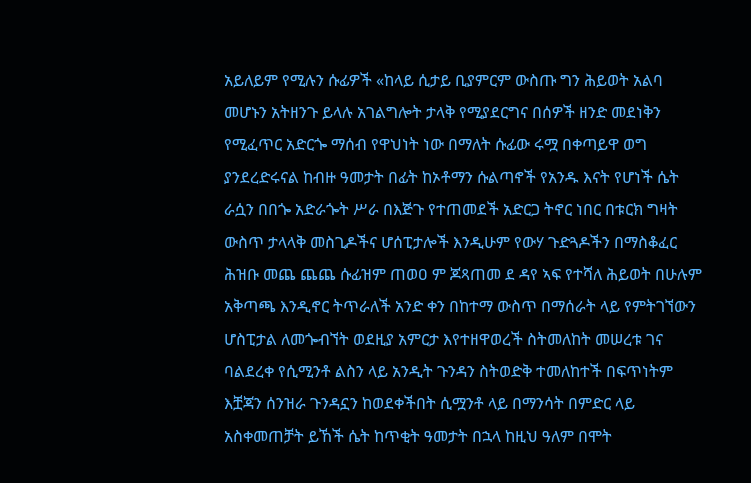አይለይም የሚሉን ሱፊዎች «ከላይ ሲታይ ቢያምርም ውስጡ ግን ሕይወት አልባ መሆኑን አትዘንጉ ይላሉ አገልግሎት ታላቅ የሚያደርግና በሰዎች ዘንድ መደነቅን የሚፈጥር አድርጐ ማሰብ የዋህነት ነው በማለት ሱፊው ሩሟ በቀጣይዋ ወግ ያንደረድሩናል ከብዙ ዓመታት በፊት ከኦቶማን ሱልጣኖች የአንዱ እናት የሆነች ሴት ራሷን በበጐ አድራጐት ሥራ በእጅጉ የተጠመደች አድርጋ ትኖር ነበር በቱርክ ግዛት ውስጥ ታላላቅ መስጊዶችና ሆሰፒታሎች እንዲሁም የውሃ ጉድጓዶችን በማስቆፈር ሕዝቡ መጨ ጨጨ ሱፊዝም ጠወዐ ም ጆጻጠመ ደ ዳየ ኣፍ የተሻለ ሕይወት በሁሉም አቅጣጫ እንዲኖር ትጥራለች አንድ ቀን በከተማ ውስጥ በማሰራት ላይ የምትገኘውን ሆስፒታል ለመጐብኘት ወደዚያ አምርታ እየተዘዋወረች ስትመለከት መሠረቱ ገና ባልደረቀ የሲሚንቶ ልስን ላይ አንዲት ጉንዳን ስትወድቅ ተመለከተች በፍጥነትም እቿጃን ሰንዝራ ጉንዳኗን ከወደቀችበት ሲሟንቶ ላይ በማንሳት በምድር ላይ አስቀመጠቻት ይኸች ሴት ከጥቂት ዓመታት በኋላ ከዚህ ዓለም በሞት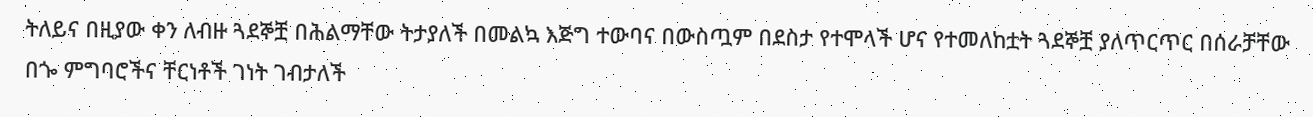ትለይና በዚያው ቀን ለብዙ ጓደኞቿ በሕልማቸው ትታያለች በመልኳ እጅግ ተውባና በውስጧም በደስታ የተሞላች ሆና የተመለከቷት ጓደኞቿ ያለጥርጥር በሰራቻቸው በጐ ምግባሮችና ቸርነቶች ገነት ገብታለች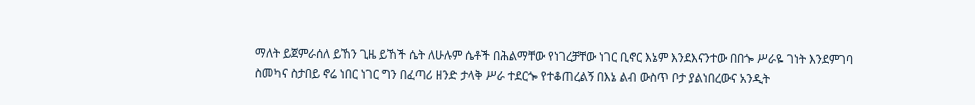ማለት ይጀምራሰለ ይኸን ጊዜ ይኸች ሴት ለሁሉም ሴቶች በሕልማቸው የነገረቻቸው ነገር ቢኖር እኔም እንደእናንተው በበጐ ሥራዬ ገነት እንደምገባ ስመካና ስታበይ ኖሬ ነበር ነገር ግን በፈጣሪ ዘንድ ታላቅ ሥራ ተደርጐ የተቆጠረልኝ በእኔ ልብ ውስጥ ቦታ ያልነበረውና አንዲት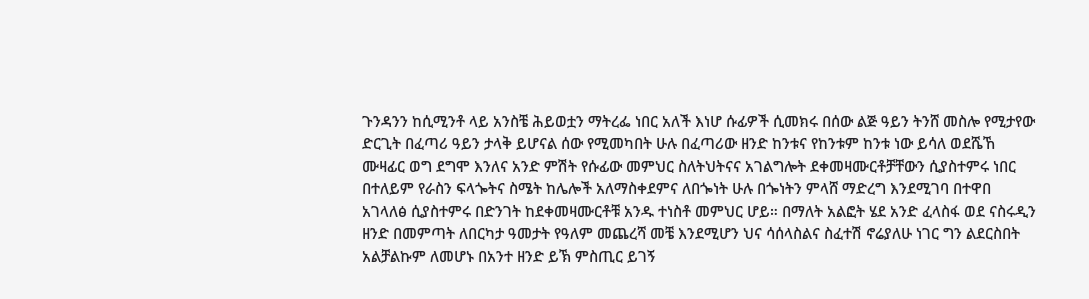ጉንዳንን ከሲሚንቶ ላይ አንስቼ ሕይወቷን ማትረፌ ነበር አለች እነሆ ሱፊዎች ሲመክሩ በሰው ልጅ ዓይን ትንሸ መስሎ የሚታየው ድርጊት በፈጣሪ ዓይን ታላቅ ይሆናል ሰው የሚመካበት ሁሉ በፈጣሪው ዘንድ ከንቱና የከንቱም ከንቱ ነው ይሳለ ወደሼኸ ሙዛፊር ወግ ደግሞ እንለና አንድ ምሽት የሱፊው መምህር ስለትህትናና አገልግሎት ደቀመዛሙርቶቻቸውን ሲያስተምሩ ነበር በተለይም የራስን ፍላጐትና ስሜት ከሌሎች አለማስቀደምና ለበጐነት ሁሉ በጐነትን ምላሸ ማድረግ እንደሚገባ በተዋበ አገላለፅ ሲያስተምሩ በድንገት ከደቀመዛሙርቶቹ አንዱ ተነስቶ መምህር ሆይ። በማለት አልፎት ሄደ አንድ ፈላስፋ ወደ ናስሩዲን ዘንድ በመምጣት ለበርካታ ዓመታት የዓለም መጨረሻ መቼ እንደሚሆን ህና ሳሰላስልና ስፈተሽ ኖሬያለሁ ነገር ግን ልደርስበት አልቻልኩም ለመሆኑ በአንተ ዘንድ ይኽ ምስጢር ይገኝ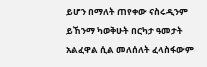ይሆን በማለት ጠየቀው ናስሩዲንም ይኸንማ ካወቅሁት በርካታ ዓመታት አልፈዋል ሲል መለሰለት ፈላስፋውም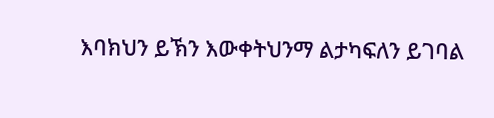እባክህን ይኽን እውቀትህንማ ልታካፍለን ይገባል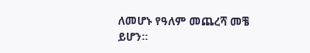ለመሆኑ የዓለም መጨረሻ መቼ ይሆን።